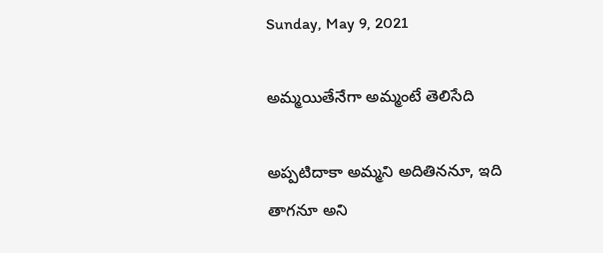Sunday, May 9, 2021

అమ్మయితేనేగా అమ్మంటే తెలిసేది

అప్పటిదాకా అమ్మని అదితిననూ, ఇది తాగనూ అని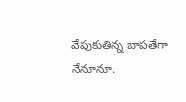వేపుకుతిన్న బాపతేగా నేనూనూ.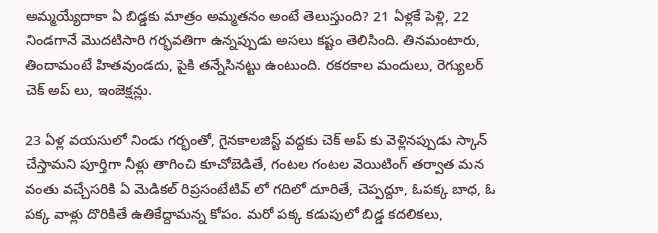అమ్మయ్యేదాకా ఏ బిడ్డకు మాత్రం అమ్మతనం‌ అంటే తెలుస్తుంది? 21 ఏళ్లకే పెళ్లి, 22 నిండగానే మొదటిసారి గర్భవతిగా ఉన్నప్పుడు అసలు కష్టం తెలిసింది. తినమంటారు, తిందామంటే హితవుండదు, పైకి తన్నేసినట్టు ఉంటుంది. రకరకాల మందులు, రెగ్యులర్ చెక్ అప్ లు, ఇంజెక్షన్లు.

23 ఏళ్ల వయసులో నిండు గర్భంతో, గైనకాలజిస్ట్ వద్దకు చెక్ అప్ కు వెళ్లినప్పుడు స్కాన్ చేస్తామని పూర్తిగా నీళ్లు తాగించి కూచోబెడితే, గంటల గంటల వెయిటింగ్ తర్వాత మన వంతు వచ్చేసరికి ఏ మెడికల్ రిప్రసంటేటివ్ లో గదిలో దూరితే, చెప్పద్దూ, ఓ‌పక్క బాధ, ఓ‌ పక్క వాళ్లు దొరికితే ఉతికేద్దామన్న కోపం. మరో పక్క కడుపులో బిడ్డ కదలికలు,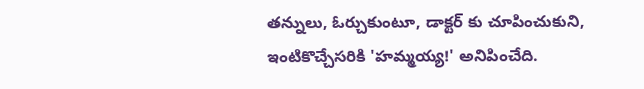తన్నులు, ఓర్చుకుంటూ, డాక్టర్ కు చూపించుకుని, ఇంటికొచ్చేసరికి 'హమ్మయ్య!' అనిపించేది.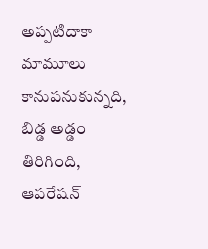అప్పటిదాకా మామూలు కానుపనుకున్నది, బిడ్డ అడ్డం తిరిగింది, ఆపరేషన్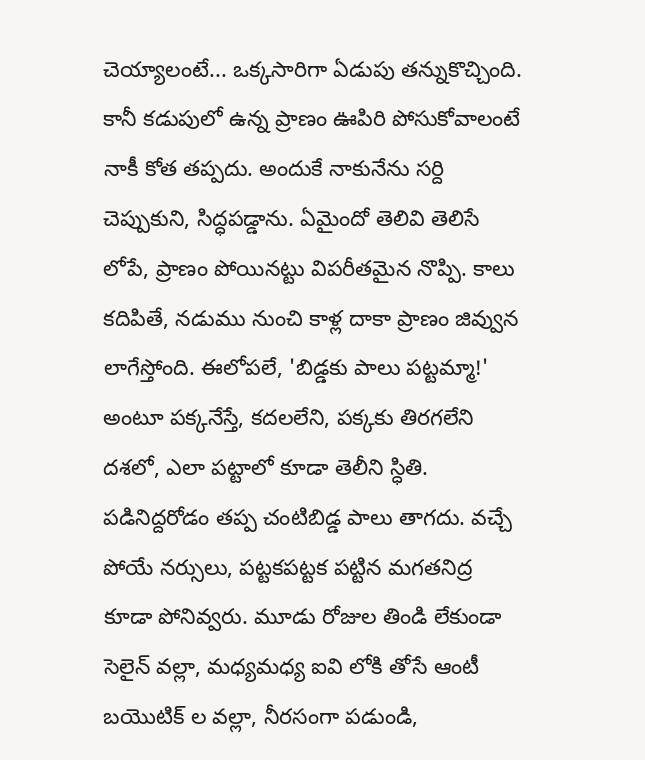చెయ్యాలంటే... ఒక్కసారిగా ఏడుపు తన్నుకొచ్చింది. కానీ కడుపులో ఉన్న ప్రాణం ఊపిరి పోసుకోవాలంటే నాకీ కోత తప్పదు. అందుకే నాకునేను సర్ది చెప్పుకుని, సిద్ధపడ్డాను. ఏమైందో తెలివి తెలిసే లోపే, ప్రాణం‌ పోయినట్టు విపరీతమైన నొప్పి. కాలు కదిపితే, నడుము నుంచి కాళ్ల దాకా ప్రాణం జివ్వున లాగేస్తోంది. ఈలోపలే, 'బిడ్డకు పాలు పట్టమ్మా!' అంటూ పక్కనేస్తే, కదలలేని, పక్కకు తిరగలేని దశలో, ఎలా పట్టాలో కూడా తెలీని స్ధితి. పడినిద్దరోడం తప్ప చంటిబిడ్డ పాలు తాగదు. వచ్చే పోయే నర్సులు, పట్టకపట్టక పట్టిన మగతనిద్ర కూడా పోనివ్వరు. మూడు రోజుల తిండి లేకుండా సెలైన్ వల్లా, మధ్యమధ్య ఐవి లోకి తోసే ఆంటీ బయొటిక్ ల వల్లా, నీరసంగా పడుండి,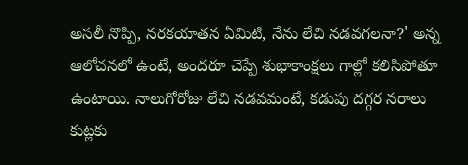అసలీ నొప్పి, నరకయాతన ఏమిటి, నేను లేచి నడవగలనా?' అన్న ఆలోచనలో ఉంటే, అందరూ చెప్పే శుభాకాంక్షలు గాల్లో కలిసిపోతూ ఉంటాయి. నాలుగోరోజు లేచి నడవమంటే, కడుపు దగ్గర నరాలు కుట్లకు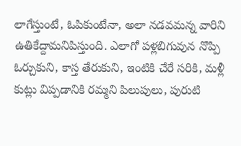లాగేస్తుంటే, ఓపికుంటేనా, అలా నడవమన్న వారిని ఉతికేద్దామనిపిస్తుంది. ఎలాగో పళ్లబిగువున నొప్పి ఓర్చుకుని, కాస్త తేరుకుని, ఇంటికి చేరే సరికి, మళ్లీ కుట్లు విప్పడానికి రమ్మని‌ పిలుపులు, పురుటి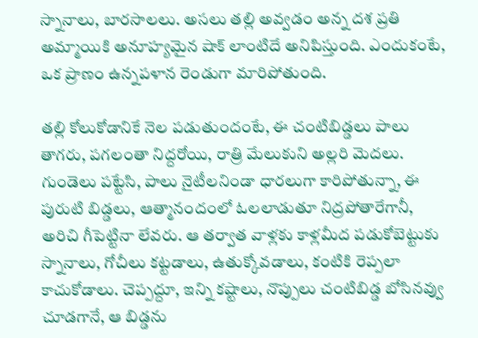స్నానాలు, బారసాలలు. అసలు తల్లి అవ్వడం అన్న దశ ప్రతి అమ్మాయికి అనూహ్యమైన షాక్ లాంటిదే అనిపిస్తుంది. ఎందుకంటే, ఒక ప్రాణం ఉన్నపళాన రెండుగా మారిపోతుంది.

తల్లి కోలుకోడానికే నెల పడుతుందంటే, ఈ చంటిబిడ్డలు పాలు తాగరు, పగలంతా నిద్దరోయి, రాత్రి మేలుకుని అల్లరి మెదలు. గుండెలు పట్టేసి, పాలు నైటీలనిండా ధారలుగా కారిపోతున్నా, ఈ పురుటి బిడ్డలు, ఆత్మానందంలో ఓలలాడుతూ నిద్రపోతారేగానీ, అరిచి గీపెట్టినా లేవరు. ఆ తర్వాత వాళ్లకు కాళ్లమీద పడుకోబెట్టుకు స్నానాలు, గోచీలు కట్టడాలు, ఉతుక్కోవడాలు, కంటికి రెప్పలా కాచుకోడాలు‌. చెప్పద్దూ, ఇన్ని కష్టాలు, నొప్పులు చంటిబిడ్డ బోసినవ్వు చూడగానే, ఆ బిడ్డను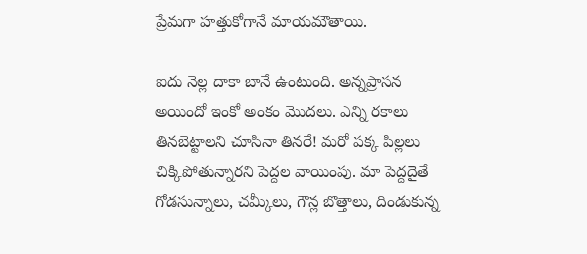ప్రేమగా హత్తుకోగానే మాయమౌతాయి.

ఐదు నెల్ల దాకా బానే ఉంటుంది. అన్నప్రాసన అయిందో ఇంకో అంకం మొదలు. ఎన్ని రకాలు తినబెట్టాలని చూసినా తినరే! మరో పక్క పిల్లలు చిక్కిపోతున్నారని పెద్దల వాయింపు. మా పెద్దదైతే గోడసున్నాలు, చమ్కీలు, గౌన్ల బొత్తాలు, దిండుకున్న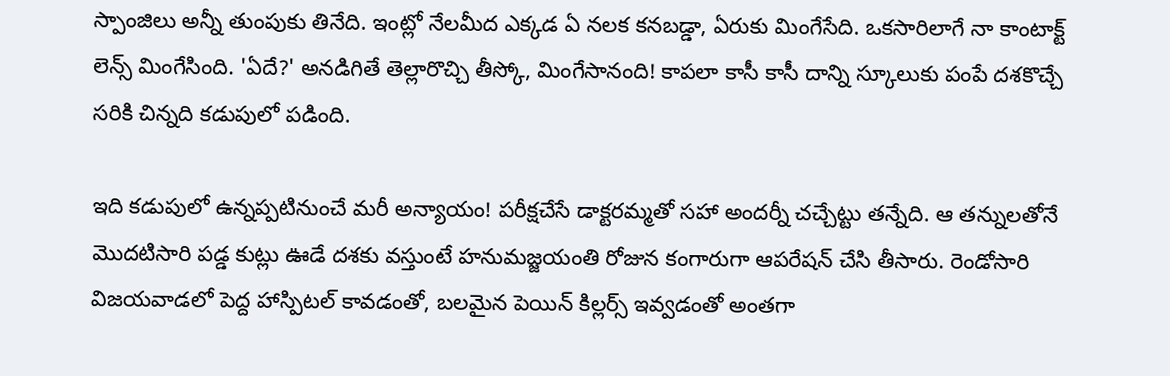స్పాంజిలు అన్నీ తుంపుకు తినేది. ఇంట్లో నేలమీద ఎక్కడ ఏ నలక కనబడ్డా, ఏరుకు మింగేసేది‌. ఒకసారిలాగే నా కాంటాక్ట్ లెన్స్ మింగేసింది. 'ఏదే?' అనడిగితే తెల్లారొచ్చి తీస్కో, మింగేసానంది! కాపలా కాసీ కాసీ దాన్ని స్కూలుకు పంపే దశకొచ్చే సరికి చిన్నది కడుపులో పడింది.

ఇది కడుపులో ఉన్నప్పటినుంచే మరీ అన్యాయం! పరీక్షచేసే డాక్టరమ్మతో సహా అందర్నీ చచ్చేట్టు తన్నేది. ఆ తన్నులతోనే మొదటిసారి పడ్డ కుట్లు ఊడే దశకు వస్తుంటే హనుమజ్జయంతి రోజున కంగారుగా ఆపరేషన్ చేసి తీసారు. రెండోసారి విజయవాడలో పెద్ద హాస్పిటల్ కావడంతో, బలమైన పెయిన్ కిల్లర్స్ ఇవ్వడంతో అంతగా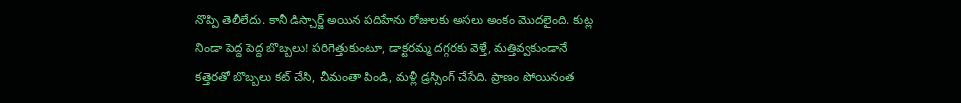నొప్పి తెలీలేదు. కానీ డిస్చార్జ్ అయిన పదిహేను రోజులకు అసలు అంకం మొదలైంది. కుట్ల నిండా పెద్ద పెద్ద బొబ్బలు! పరిగెత్తుకుంటూ, డాక్టరమ్మ దగ్గరకు వెళ్తే, మత్తివ్వకుండానే కత్తెరతో బొబ్బలు కట్ చేసి, చీమంతా పిండి, మళ్లీ డ్రస్సింగ్ చేసేది. ప్రాణం పోయినంత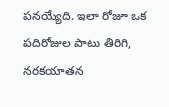పనయ్యేది. ఇలా రోజూ ఒక పదిరోజుల పాటు తిరిగి, నరకయాతన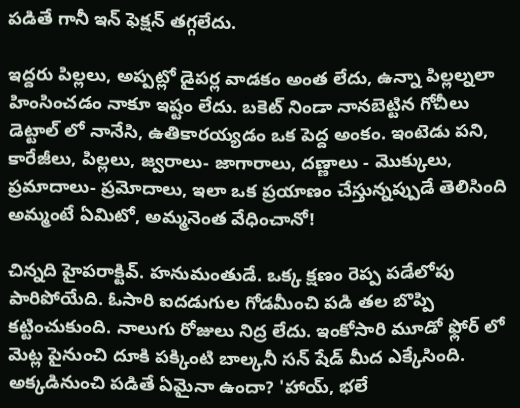పడితే గానీ ఇన్ ఫెక్షన్ తగ్గలేదు.

ఇద్దరు పిల్లలు, అప్పట్లో డైపర్ల వాడకం అంత లేదు, ఉన్నా పిల్లల్నలా హింసించడం నాకూ ఇష్టం లేదు. బకెట్ నిండా నానబెట్టిన గోచీలు డెట్టాల్ లో నానేసి, ఉతికారయ్యడం ఒక పెద్ద అంకం. ఇంటెడు పని, కారేజీలు, పిల్లలు, జ్వరాలు- జాగారాలు, దణ్ణాలు - మొక్కులు, ప్రమాదాలు- ప్రమోదాలు, ఇలా ఒక ప్రయాణం చేస్తున్నప్పుడే తెలిసింది అమ్మంటే ఏమిటో, అమ్మనెంత వేధించానో!

చిన్నది హైపరాక్టివ్‌. హనుమంతుడే. ఒక్క క్షణం రెప్ప పడేలోపు పారిపోయేది. ఓసారి ఐదడుగుల గోడమీంచి పడి తల బొప్పి కట్టించుకుంది. నాలుగు రోజులు నిద్ర లేదు. ఇంకోసారి మూడో ఫ్లోర్ లో మెట్ల పైనుంచి దూకి పక్కింటి బాల్కనీ సన్ షేడ్ మీద ఎక్కేసింది. అక్కడినుంచి పడితే ఏమైనా ఉందా? 'హాయ్, భలే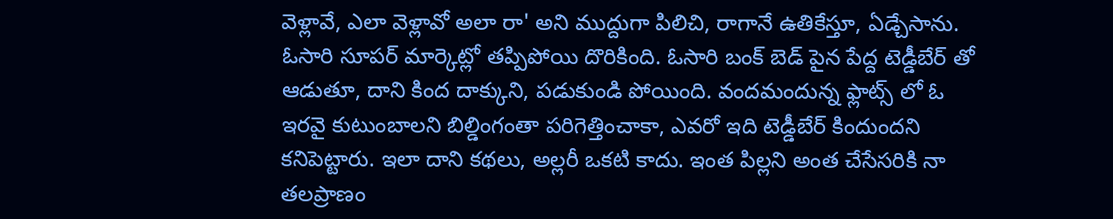వెళ్లావే, ఎలా వెళ్లావో అలా రా' అని ముద్దుగా పిలిచి, రాగానే ఉతికేస్తూ, ఏడ్చేసాను. ఓసారి సూపర్ మార్కెట్లో తప్పిపోయి దొరికింది. ఓసారి బంక్ బెడ్ పైన పేద్ద టెడ్డీబేర్ తో ఆడుతూ, దాని కింద దాక్కుని, పడుకుండి పోయింది. వందమందున్న ఫ్లాట్స్ లో ఓ ఇరవై కుటుంబాలని బిల్డింగంతా పరిగెత్తించాకా, ఎవరో ఇది టెడ్డీబేర్ కిందుందని కనిపెట్టారు. ఇలా దాని కథలు, అల్లరీ ఒకటి కాదు. ఇంత పిల్లని అంత చేసేసరికి నా తలప్రాణం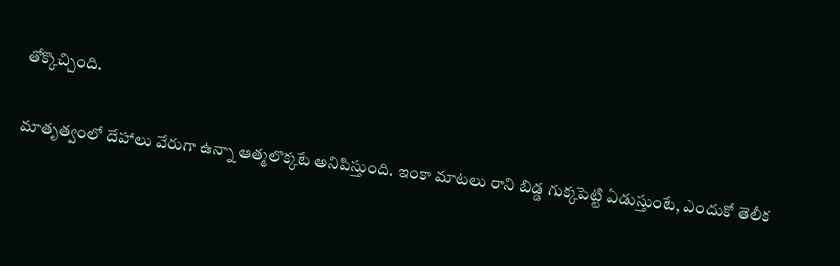తోక్కొచ్చింది.

మాతృత్వంలో దేహాలు వేరుగా ఉన్నా ఆత్మలొక్కటే అనిపిస్తుంది. ఇంకా మాటలు రాని బిడ్డ గుక్కపెట్టి ఏడుస్తుంటే, ఎందుకో తెలీక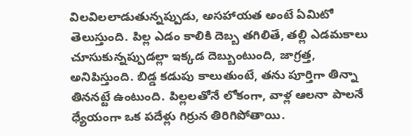విలవిలలాడుతున్నప్పుడు, అసహాయత అంటే ఏమిటో తెలుస్తుంది. పిల్ల ఎడం కాలికి దెబ్బ తగిలితే, తల్లి ఎడమకాలు చూసుకున్నప్పుడల్లా ఇక్కడ దెబ్బుంటుంది, జాగ్రత్త, అనిపిస్తుంది. బిడ్డ కడుపు కాలుతుంటే, తను పూర్తిగా తిన్నా తిననట్టే ఉంటుంది. పిల్లలతోనే లోకంగా, వాళ్ల ఆలనా పాలనే ధ్యేయంగా ఒక‌ పదేళ్లు గిర్రున తిరిగిపోతాయి.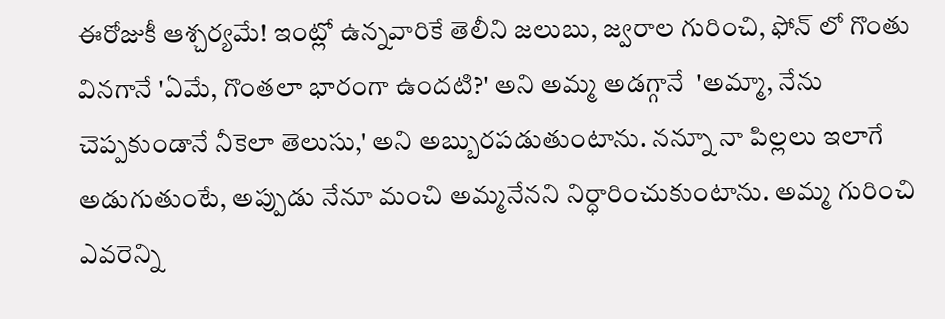ఈరోజుకీ ఆశ్చర్యమే! ఇంట్లో ఉన్నవారికే తెలీని జలుబు, జ్వరాల గురించి, ఫోన్ లో గొంతు వినగానే 'ఏమే, గొంతలా భారంగా ఉందటి?' అని అమ్మ అడగ్గానే  'అమ్మా, నేను చెప్పకుండానే నీకెలా తెలుసు,' అని అబ్బురపడుతుంటాను. నన్నూ నా పిల్లలు ఇలాగే అడుగుతుంటే, అప్పుడు నేనూ మంచి అమ్మనేనని నిర్ధారించుకుంటాను. అమ్మ గురించి ఎవరెన్ని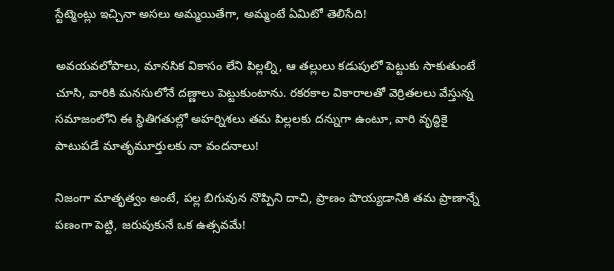స్టేట్మెంట్లు ఇచ్చినా అసలు అమ్మయితేగా, అమ్మంటే ఏమిటో తెలిసేది!

అవయవలోపాలు, మానసిక వికాసం లేని పిల్లల్ని, ఆ తల్లులు కడుపులో పెట్టుకు సాకుతుంటే చూసి, వారికి మనసులోనే దణ్ణాలు పెట్టుకుంటాను. రకరకాల వికారాలతో వెర్రితలలు వేస్తున్న సమాజంలోని ఈ స్ధితిగతుల్లో అహర్నిశలు తమ పిల్లలకు దన్నుగా ఉంటూ, వారి వృద్ధికై పాటుపడే మాతృమూర్తులకు నా వందనాలు!

నిజంగా మాతృత్వం అంటే, పల్ల బిగువున నొప్పిని దాచి, ప్రాణం పొయ్యడానికి తమ‌ ప్రాణాన్నే పణంగా పెట్టి, జరుపుకునే ఒక‌ ఉత్సవమే!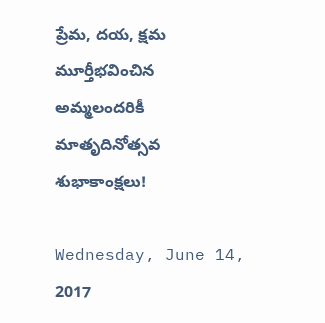ప్రేమ, దయ, క్షమ మూర్తీభవించిన అమ్మలందరికీ మాతృదినోత్సవ శుభాకాంక్షలు!

Wednesday, June 14, 2017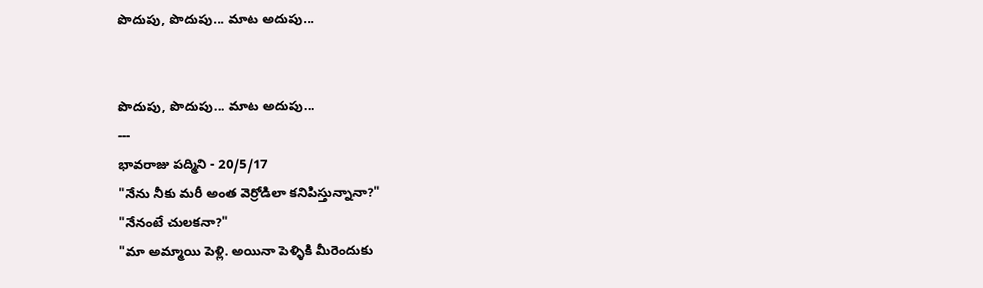పొదుపు, పొదుపు... మాట అదుపు...


పొదుపు, పొదుపు... మాట అదుపు...
---
భావరాజు పద్మిని - 20/5/17
"నేను నీకు మరీ అంత వెర్రోడిలా కనిపిస్తున్నానా?"
"నేనంటే చులకనా?"
"మా అమ్మాయి పెళ్లి. అయినా పెళ్ళికి మీరెందుకు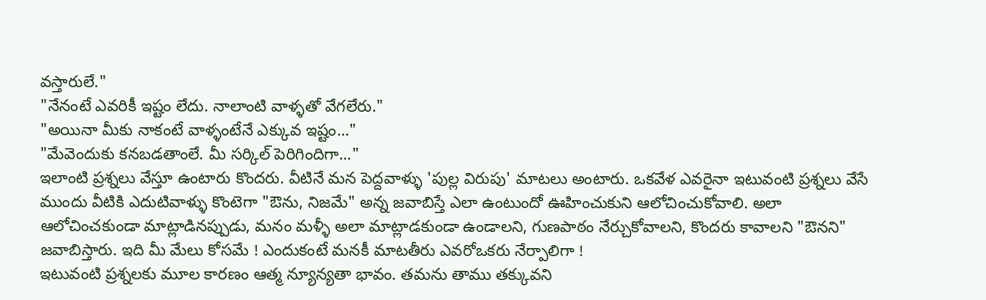వస్తారులే."
"నేనంటే ఎవరికీ ఇష్టం లేదు. నాలాంటి వాళ్ళతో వేగలేరు."
"అయినా మీకు నాకంటే వాళ్ళంటేనే ఎక్కువ ఇష్టం..."
"మేవెందుకు కనబడతాంలే. మీ సర్కిల్ పెరిగిందిగా..."
ఇలాంటి ప్రశ్నలు వేస్తూ ఉంటారు కొందరు. వీటినే మన పెద్దవాళ్ళు 'పుల్ల విరుపు' మాటలు అంటారు. ఒకవేళ ఎవరైనా ఇటువంటి ప్రశ్నలు వేసే ముందు వీటికి ఎదుటివాళ్ళు కొంటెగా "ఔను, నిజమే" అన్న జవాబిస్తే ఎలా ఉంటుందో ఊహించుకుని ఆలోచించుకోవాలి. అలా ఆలోచించకుండా మాట్లాడినప్పుడు, మనం మళ్ళీ అలా మాట్లాడకుండా ఉండాలని, గుణపాఠం నేర్చుకోవాలని, కొందరు కావాలని "ఔనని" జవాబిస్తారు. ఇది మీ మేలు కోసమే ! ఎందుకంటే మనకీ మాటతీరు ఎవరోఒకరు నేర్పాలిగా !
ఇటువంటి ప్రశ్నలకు మూల కారణం ఆత్మ న్యూన్యతా భావం. తమను తాము తక్కువని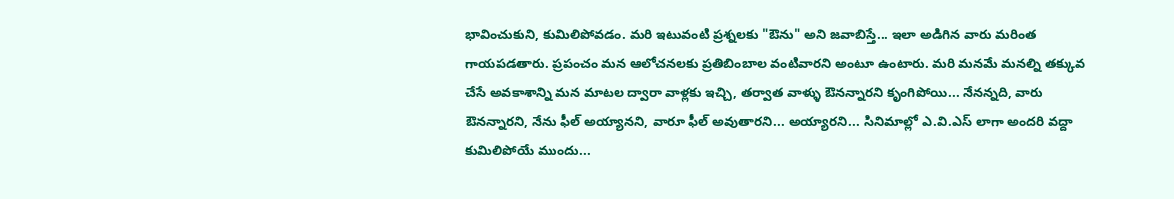భావించుకుని, కుమిలిపోవడం. మరి ఇటువంటి ప్రశ్నలకు "ఔను" అని జవాబిస్తే... ఇలా అడిగిన వారు మరింత గాయపడతారు. ప్రపంచం మన ఆలోచనలకు ప్రతిబింబాల వంటివారని అంటూ ఉంటారు. మరి మనమే మనల్ని తక్కువ చేసే అవకాశాన్ని మన మాటల ద్వారా వాళ్లకు ఇచ్చి, తర్వాత వాళ్ళు ఔనన్నారని కృంగిపోయి... నేనన్నది, వారు ఔనన్నారని, నేను ఫీల్ అయ్యానని, వారూ ఫీల్ అవుతారని... అయ్యారని... సినిమాల్లో ఎ.వి.ఎస్ లాగా అందరి వద్దా కుమిలిపోయే ముందు...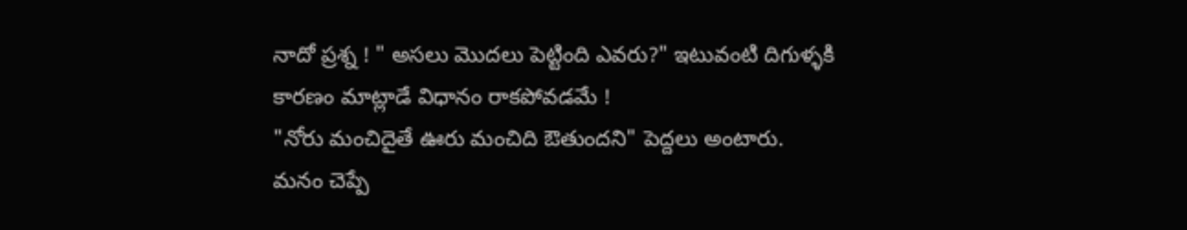నాదో ప్రశ్న ! " అసలు మొదలు పెట్టింది ఎవరు?" ఇటువంటి దిగుళ్ళకి కారణం మాట్లాడే విధానం రాకపోవడమే !
"నోరు మంచిదైతే ఊరు మంచిది ఔతుందని" పెద్దలు అంటారు. మనం చెప్పే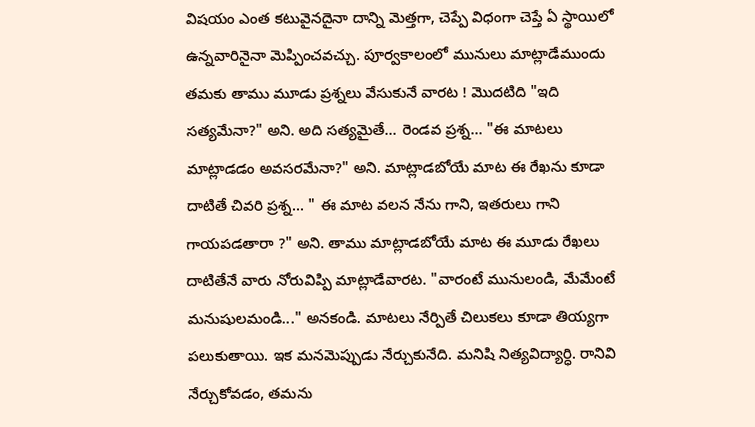విషయం ఎంత కటువైనదైనా దాన్ని మెత్తగా, చెప్పే విధంగా చెప్తే ఏ స్థాయిలో ఉన్నవారినైనా మెప్పించవచ్చు. పూర్వకాలంలో మునులు మాట్లాడేముందు తమకు తాము మూడు ప్రశ్నలు వేసుకునే వారట ! మొదటిది "ఇది సత్యమేనా?" అని. అది సత్యమైతే... రెండవ ప్రశ్న... "ఈ మాటలు మాట్లాడడం అవసరమేనా?" అని. మాట్లాడబోయే మాట ఈ రేఖను కూడా దాటితే చివరి ప్రశ్న... " ఈ మాట వలన నేను గాని, ఇతరులు గాని గాయపడతారా ?" అని. తాము మాట్లాడబోయే మాట ఈ మూడు రేఖలు దాటితేనే వారు నోరువిప్పి మాట్లాడేవారట. "వారంటే మునులండి, మేమేంటే మనుషులమండి..." అనకండి. మాటలు నేర్పితే చిలుకలు కూడా తియ్యగా పలుకుతాయి. ఇక మనమెప్పుడు నేర్చుకునేది. మనిషి నిత్యవిద్యార్ధి. రానివి నేర్చుకోవడం, తమను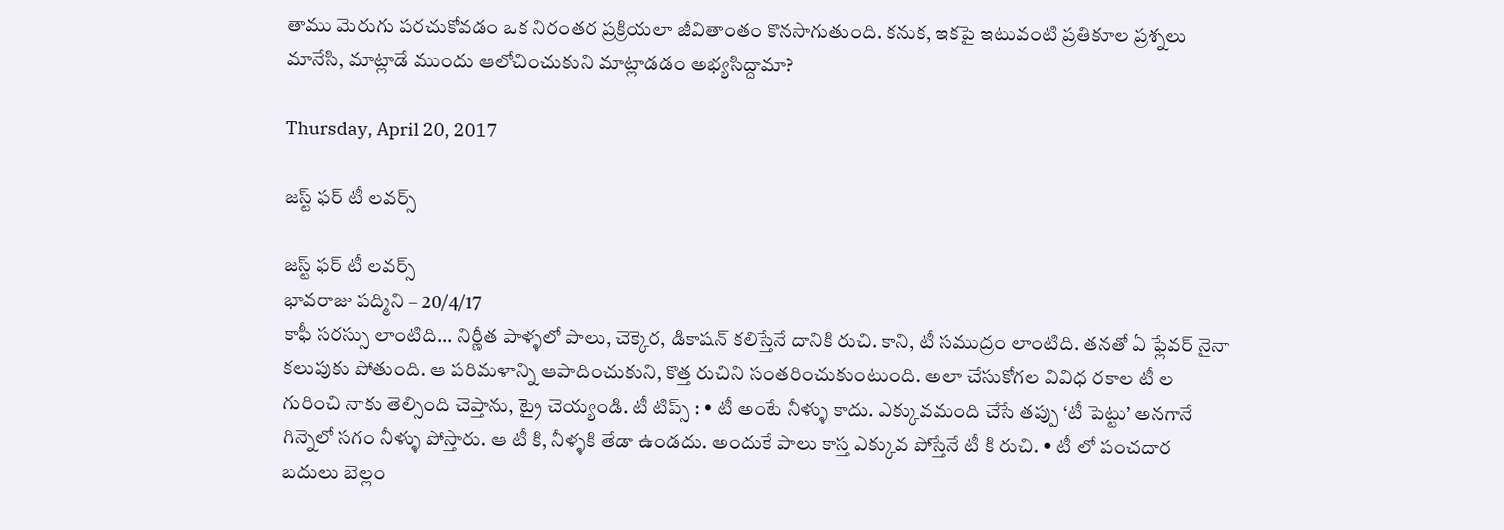తాము మెరుగు పరచుకోవడం ఒక నిరంతర ప్రక్రియలా జీవితాంతం కొనసాగుతుంది. కనుక, ఇకపై ఇటువంటి ప్రతికూల ప్రశ్నలు మానేసి, మాట్లాడే ముందు ఆలోచించుకుని మాట్లాడడం అభ్యసిద్దామా?

Thursday, April 20, 2017

జస్ట్ ఫర్ టీ లవర్స్

జస్ట్ ఫర్ టీ లవర్స్
భావరాజు పద్మిని – 20/4/17
కాఫీ సరస్సు లాంటిది... నిర్ణీత పాళ్ళలో పాలు, చెక్కెర, డికాషన్ కలిస్తేనే దానికి రుచి. కాని, టీ సముద్రం లాంటిది. తనతో ఏ ఫ్లేవర్ నైనా కలుపుకు పోతుంది. ఆ పరిమళాన్ని ఆపాదించుకుని, కొత్త రుచిని సంతరించుకుంటుంది. అలా చేసుకోగల వివిధ రకాల టీ ల గురించి నాకు తెల్సింది చెప్తాను, ట్రై చెయ్యండి. టీ టిప్స్ : • టీ అంటే నీళ్ళు కాదు. ఎక్కువమంది చేసే తప్పు ‘టీ పెట్టు’ అనగానే గిన్నెలో సగం నీళ్ళు పోస్తారు. ఆ టీ కి, నీళ్ళకి తేడా ఉండదు. అందుకే పాలు కాస్త ఎక్కువ పోస్తేనే టీ కి రుచి. • టీ లో పంచదార బదులు బెల్లం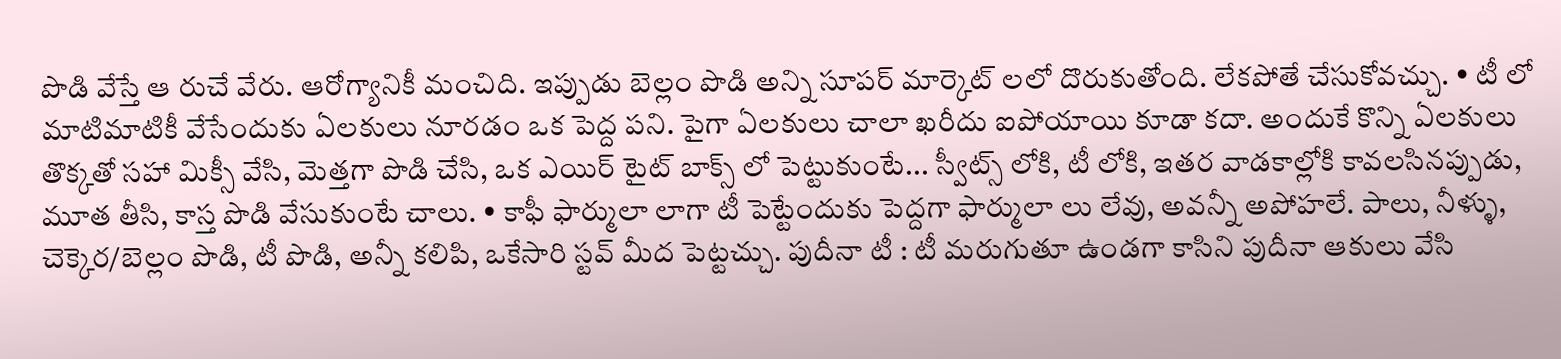పొడి వేస్తే ఆ రుచే వేరు. ఆరోగ్యానికీ మంచిది. ఇప్పుడు బెల్లం పొడి అన్ని సూపర్ మార్కెట్ లలో దొరుకుతోంది. లేకపోతే చేసుకోవచ్చు. • టీ లో మాటిమాటికీ వేసేందుకు ఏలకులు నూరడం ఒక పెద్ద పని. పైగా ఏలకులు చాలా ఖరీదు ఐపోయాయి కూడా కదా. అందుకే కొన్ని ఏలకులు తొక్కతో సహా మిక్సీ వేసి, మెత్తగా పొడి చేసి, ఒక ఎయిర్ టైట్ బాక్స్ లో పెట్టుకుంటే... స్వీట్స్ లోకి, టీ లోకి, ఇతర వాడకాల్లోకి కావలసినప్పుడు, మూత తీసి, కాస్త పొడి వేసుకుంటే చాలు. • కాఫీ ఫార్ములా లాగా టీ పెట్టేందుకు పెద్దగా ఫార్ములా లు లేవు, అవన్నీ అపోహలే. పాలు, నీళ్ళు, చెక్కెర/బెల్లం పొడి, టీ పొడి, అన్నీ కలిపి, ఒకేసారి స్టవ్ మీద పెట్టచ్చు. పుదీనా టీ : టీ మరుగుతూ ఉండగా కాసిని పుదీనా ఆకులు వేసి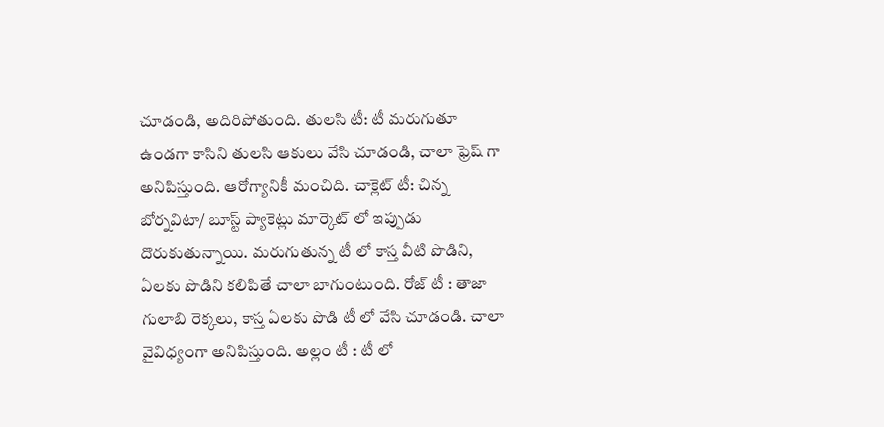చూడండి, అదిరిపోతుంది. తులసి టీ: టీ మరుగుతూ ఉండగా కాసిని తులసి ఆకులు వేసి చూడండి, చాలా ఫ్రెష్ గా అనిపిస్తుంది. ఆరోగ్యానికీ మంచిది. చాక్లెట్ టీ: చిన్న బోర్నవిటా/ బూస్ట్ ప్యాకెట్లు మార్కెట్ లో ఇప్పుడు దొరుకుతున్నాయి. మరుగుతున్న టీ లో కాస్త వీటి పొడిని, ఏలకు పొడిని కలిపితే చాలా బాగుంటుంది. రోజ్ టీ : తాజా గులాబి రెక్కలు, కాస్త ఏలకు పొడి టీ లో వేసి చూడండి. చాలా వైవిధ్యంగా అనిపిస్తుంది. అల్లం టీ : టీ లో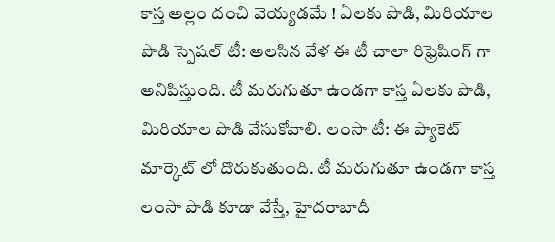కాస్త అల్లం దంచి వెయ్యడమే ! ఏలకు పొడి, మిరియాల పొడి స్పెషల్ టీ: అలసిన వేళ ఈ టీ చాలా రిఫ్రెషింగ్ గా అనిపిస్తుంది. టీ మరుగుతూ ఉండగా కాస్త ఏలకు పొడి, మిరియాల పొడి వేసుకోవాలి. లంసా టీ: ఈ ప్యాకెట్ మార్కెట్ లో దొరుకుతుంది. టీ మరుగుతూ ఉండగా కాస్త లంసా పొడి కూడా వేస్తే, హైదరాబాదీ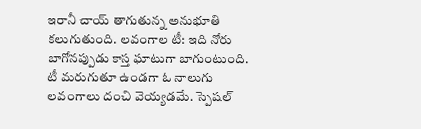ఇరానీ చాయ్ తాగుతున్న అనుభూతి కలుగుతుంది. లవంగాల టీ: ఇది నోరు బాగోనప్పుడు కాస్త ఘాటుగా బాగుంటుంది. టీ మరుగుతూ ఉండగా ఓ నాలుగు లవంగాలు దంచి వెయ్యడమే. స్పెషల్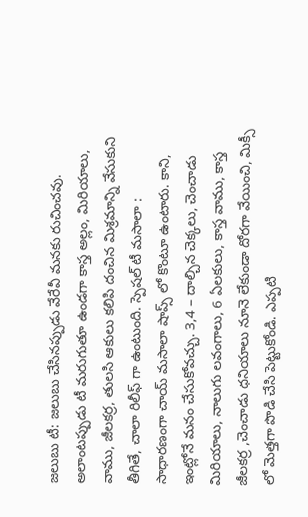జలుబు టీ: జలుబు చేసినప్పుడు వేరేవీ మనకు రుచించవు. అలాంటప్పుడు టీ మరుగుతూ ఉండగా కాస్త అల్లం, మిరియాలు, వాము, జీలకర్ర, తులసి ఆకులు కలిపి దంచిన మిశ్రమాన్ని వేసుకుని తీగితే, చాలా రిలీఫ్ గా ఉంటుంది. స్పెషల్ టీ మసాలా : సాధారణంగా చాయ్ మసాలా షాప్స్ లో కొంటూ ఉంటారు. కాని, ఇంట్లోనే మనం చేసుకోవచ్చు. 3,4 – దాల్చిన చెక్కలు, చెంచాడు మిరియాలు, నాలుగు లవంగాలు, 6 ఏలకులు, కాస్త వాము, కాస్త జీలకర్ర ,చెంచాడు ధనియాలు నూనె లేకుండా దోరగా వేయించి, మిక్సీ లో మెత్తగా పొడి చేసి పెట్టుకోండి. ఎప్పటి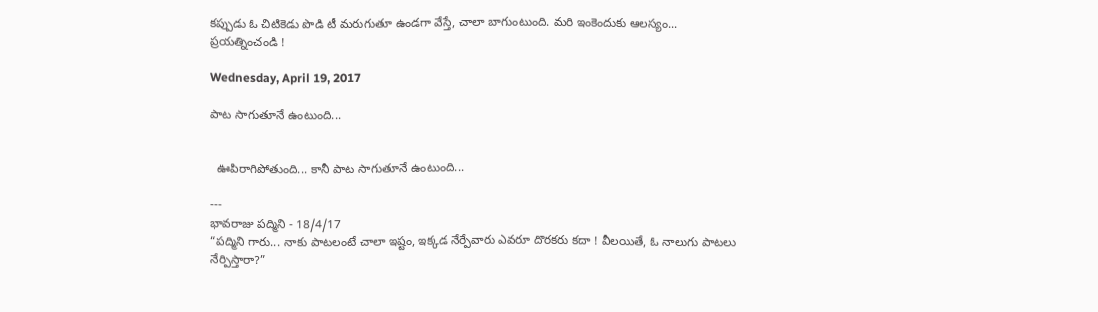కప్పుడు ఓ చిటికెడు పొడి టీ మరుగుతూ ఉండగా వేస్తే, చాలా బాగుంటుంది. మరి ఇంకెందుకు ఆలస్యం... ప్రయత్నించండి !

Wednesday, April 19, 2017

పాట సాగుతూనే ఉంటుంది...


  ఊపిరాగిపోతుంది... కానీ పాట సాగుతూనే ఉంటుంది...

---
భావరాజు పద్మిని - 18/4/17
“పద్మిని గారు... నాకు పాటలంటే చాలా ఇష్టం, ఇక్కడ నేర్పేవారు ఎవరూ దొరకరు కదా ! వీలయితే, ఓ నాలుగు పాటలు నేర్పిస్తారా?”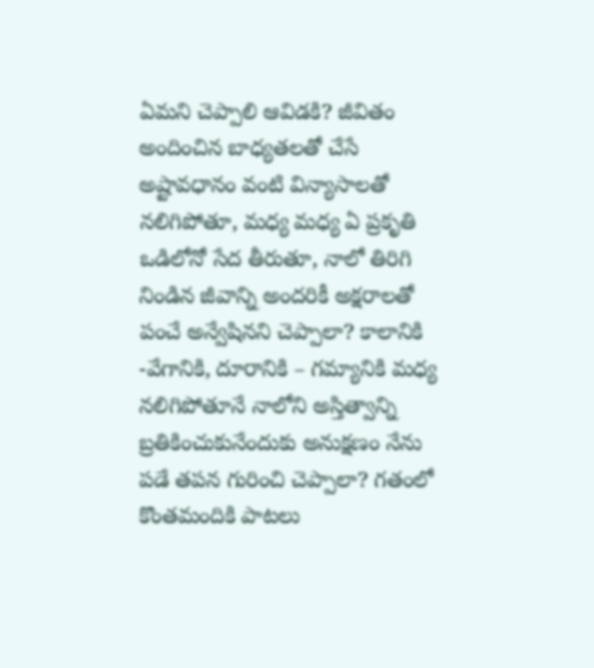ఏమని చెప్పాలి ఆవిడకి? జీవితం అందించిన బాధ్యతలతో చేసే అష్టావధానం వంటి విన్యాసాలతో నలిగిపోతూ, మధ్య మధ్య ఏ ప్రకృతి ఒడిలోనో సేద తీరుతూ, నాలో తిరిగి నిండిన జీవాన్ని అందరికీ అక్షరాలతో పంచే అన్వేషినని చెప్పాలా? కాలానికి -వేగానికి, దూరానికి – గమ్యానికి మధ్య నలిగిపోతూనే నాలోని అస్తిత్వాన్ని బ్రతికించుకునేందుకు అనుక్షణం నేను పడే తపన గురించి చెప్పాలా? గతంలో కొంతమందికి పాటలు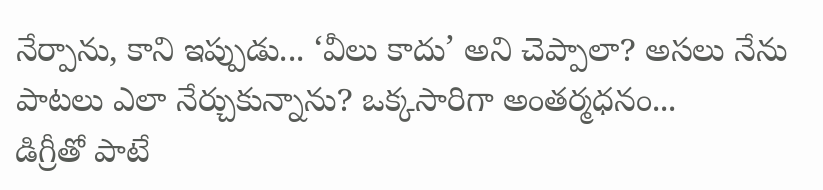నేర్పాను, కాని ఇప్పుడు... ‘వీలు కాదు’ అని చెప్పాలా? అసలు నేను పాటలు ఎలా నేర్చుకున్నాను? ఒక్కసారిగా అంతర్మధనం...
డిగ్రీతో పాటే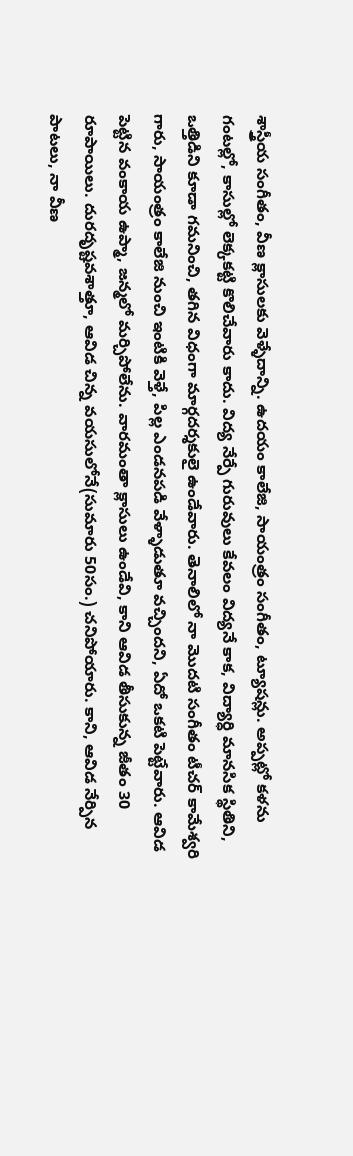శాస్త్రీయ సంగీతం, వీణ క్లాసులకు వెళ్ళేదాన్ని. ఉదయం కాలేజి, సాయంత్రం సంగీతం, ట్యూషన్లు. అప్పట్లో కళను గంటల్లో, కాసుల్లో లెక్కకట్టి కొలిచేవారు కాదు. విద్య నేర్పే గురువులు కేవలం విద్యనే కాక, విద్యార్ధి మానసిక స్థితిని, ఒత్తిడిని కూడా గమనించి, తగిన విధంగా మార్గదర్శకులై ఉండేవారు. తెనాలిలో నా మొదటి సంగీతం టీచర్ కామేశ్వరి గారు, సాయంత్రం కాలేజి నుంచి ఇంటికి వెళ్తే, పిల్ల ఎండనపడి వేళ్ళాడుతూ వచ్చిందని, ఏదో ఒకటి పెట్టేవారు. ఆవిడ పెట్టిన వంకాయ ఉప్మా, జన్మలో మర్చిపోలేను. వారమంతా క్లాసులు ఉండేవి, కాని ఆవిడ తీసుకున్న జీతం 30 రూపాయిలు. దురదృష్టవశాత్తూ, ఆవిడ చిన్న వయసులోనే(సుమారు 50సం.) చనిపోయారు. కాని, ఆవిడ నేర్పిన పాటలు, నా వీణ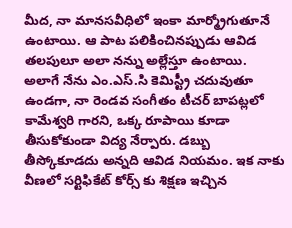మీద, నా మానసవీధిలో ఇంకా మార్మ్రోగుతూనే ఉంటాయి. ఆ పాట పలికించినప్పుడు ఆవిడ తలపులూ అలా నన్ను అల్లేస్తూ ఉంటాయి.
అలాగే నేను ఎం.ఎస్.సి కెమిస్ట్రీ చదువుతూ ఉండగా, నా రెండవ సంగీతం టీచర్ బాపట్లలో కామేశ్వరి గారని, ఒక్క రూపాయి కూడా తీసుకోకుండా విద్య నేర్పారు. డబ్బు తీస్కోకూడదు అన్నది ఆవిడ నియమం. ఇక నాకు వీణలో సర్టిఫికేట్ కోర్స్ కు శిక్షణ ఇచ్చిన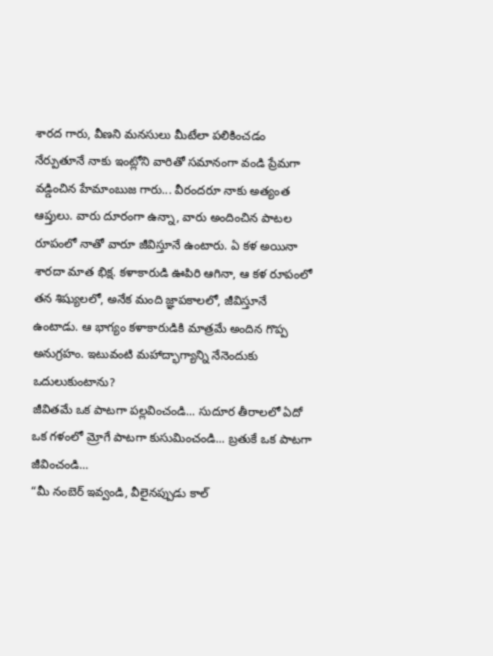శారద గారు, వీణని మనసులు మీటేలా పలికించడం నేర్పుతూనే నాకు ఇంట్లోని వారితో సమానంగా వండి ప్రేమగా వడ్డించిన హేమాంబుజ గారు... వీరందరూ నాకు అత్యంత ఆప్తులు. వారు దూరంగా ఉన్నా, వారు అందించిన పాటల రూపంలో నాతో వారూ జీవిస్తూనే ఉంటారు. ఏ కళ అయినా శారదా మాత భిక్ష. కళాకారుడి ఊపిరి ఆగినా, ఆ కళ రూపంలో తన శిష్యులలో, అనేక మంది జ్ఞాపకాలలో, జీవిస్తూనే ఉంటాడు. ఆ భాగ్యం కళాకారుడికి మాత్రమే అందిన గొప్ప అనుగ్రహం. ఇటువంటి మహాద్భాగ్యాన్ని నేనెందుకు ఒదులుకుంటాను?
జీవితమే ఒక పాటగా పల్లవించండి... సుదూర తీరాలలో ఏదో ఒక గళంలో మ్రోగే పాటగా కుసుమించండి... బ్రతుకే ఒక పాటగా జీవించండి...
“మీ నంబెర్ ఇవ్వండి, వీలైనప్పుడు కాల్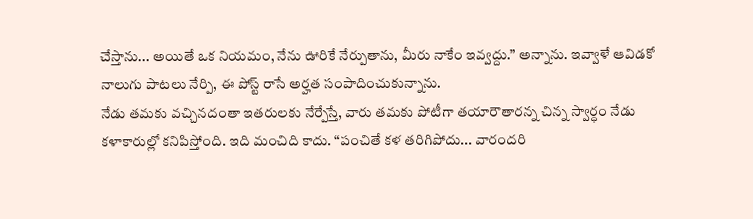చేస్తాను... అయితే ఒక నియమం, నేను ఊరికే నేర్పుతాను, మీరు నాకేం ఇవ్వద్దు.” అన్నాను. ఇవ్వాళే ఆవిడకో నాలుగు పాటలు నేర్పి, ఈ పోస్ట్ రాసే అర్హత సంపాదించుకున్నాను.
నేడు తమకు వచ్చినదంతా ఇతరులకు నేర్పేస్తే, వారు తమకు పోటీగా తయారౌతారన్న చిన్న స్వార్ధం నేడు కళాకారుల్లో కనిపిస్తోంది. ఇది మంచిది కాదు. “పంచితే కళ తరిగిపోదు... వారందరి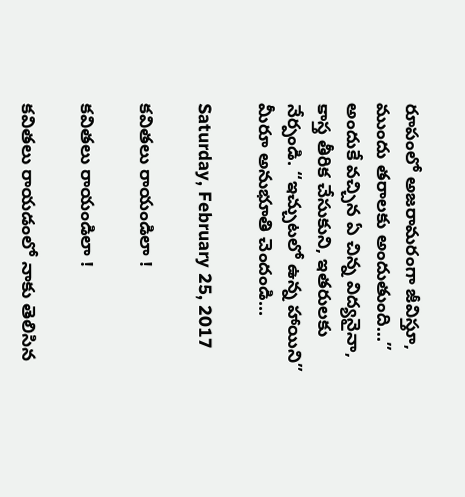రూపంలో అజరామరంగా జీవిస్తూ, ముందు తరాలకు అందుతుంది...” అందుకే వచ్చిన ఏ చిన్న విద్యనైనా, కాస్త తీరిక చేసుకుని, ఇతరులకు నేర్పండి. “ఇచ్చుటలో ఉన్న హాయిని” మీరూ అనుభూతి చెందండి...

Saturday, February 25, 2017

కవితలు రాయండిలా !

కవితలు రాయండిలా !

కవితలు రాయడంలో నాకు తెలిసిన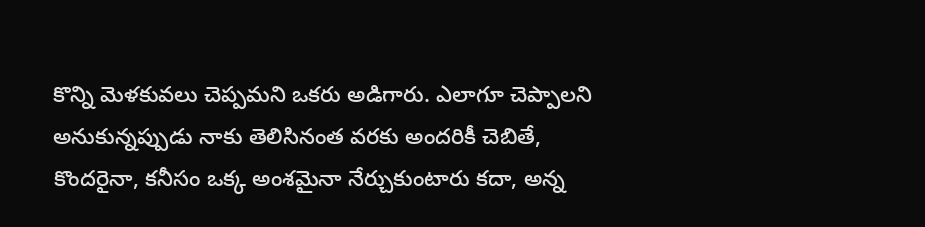కొన్ని మెళకువలు చెప్పమని ఒకరు అడిగారు. ఎలాగూ చెప్పాలని అనుకున్నప్పుడు నాకు తెలిసినంత వరకు అందరికీ చెబితే, కొందరైనా, కనీసం ఒక్క అంశమైనా నేర్చుకుంటారు కదా, అన్న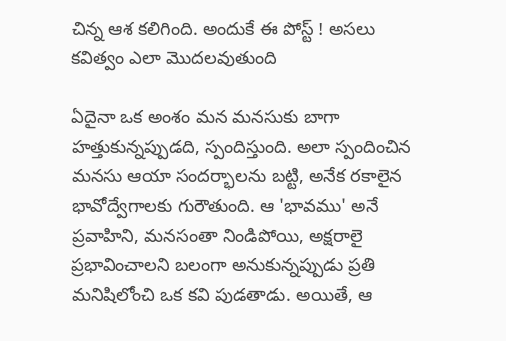చిన్న ఆశ కలిగింది. అందుకే ఈ పోస్ట్ ! అసలు కవిత్వం ఎలా మొదలవుతుంది

ఏదైనా ఒక అంశం మన మనసుకు బాగా హత్తుకున్నప్పుడది, స్పందిస్తుంది. అలా స్పందించిన మనసు ఆయా సందర్భాలను బట్టి, అనేక రకాలైన భావోద్వేగాలకు గురౌతుంది. ఆ 'భావము' అనే ప్రవాహిని, మనసంతా నిండిపోయి, అక్షరాలై ప్రభావించాలని బలంగా అనుకున్నప్పుడు ప్రతి మనిషిలోంచి ఒక కవి పుడతాడు. అయితే, ఆ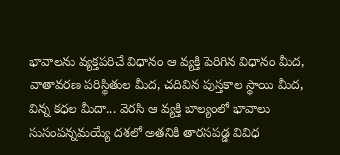భావాలను వ్యక్తపరిచే విధానం ఆ వ్యక్తి పెరిగిన విధానం మీద, వాతావరణ పరిస్థితుల మీద, చదివిన పుస్తకాల స్థాయి మీద, విన్న కధల మీదా... వెరసి ఆ వ్యక్తి బాల్యంలో భావాలు సుసంపన్నమయ్యే దశలో అతనికి తారసపడ్డ వివిధ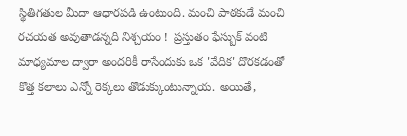స్థితిగతుల మీదా ఆధారపడి ఉంటుంది. మంచి పాఠకుడే మంచి రచయత అవుతాడన్నది నిశ్చయం !  ప్రస్తుతం ఫేస్బుక్ వంటి మాధ్యమాల ద్వారా అందరికీ రాసేందుకు ఒక 'వేదిక' దొరకడంతో కొత్త కలాలు ఎన్నో రెక్కలు తొడుక్కుంటున్నాయ. అయితే,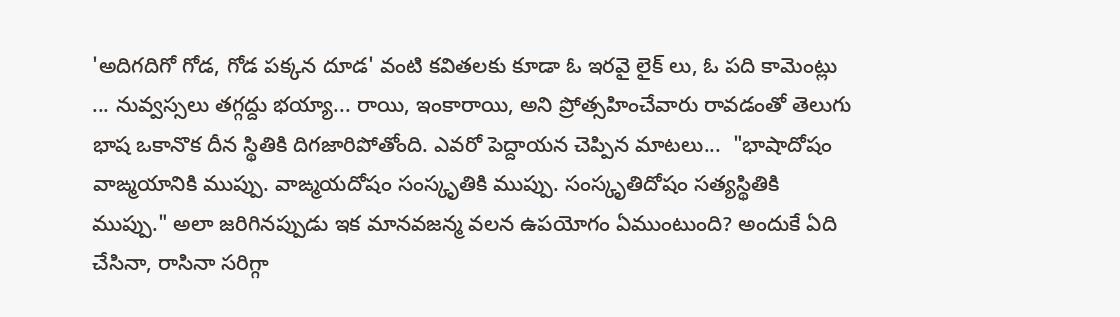'అదిగదిగో గోడ, గోడ పక్కన దూడ' వంటి కవితలకు కూడా ఓ ఇరవై లైక్ లు, ఓ పది కామెంట్లు ... నువ్వస్సలు తగ్గద్దు భయ్యా... రాయి, ఇంకారాయి, అని ప్రోత్సహించేవారు రావడంతో తెలుగు భాష ఒకానొక దీన స్థితికి దిగజారిపోతోంది. ఎవరో పెద్దాయన చెప్పిన మాటలు...  "భాషాదోషం వాఙ్మయానికి ముప్పు. వాఙ్మయదోషం సంస్కృతికి ముప్పు. సంస్కృతిదోషం సత్యస్థితికి ముప్పు." అలా జరిగినప్పుడు ఇక మానవజన్మ వలన ఉపయోగం ఏముంటుంది? అందుకే ఏది చేసినా, రాసినా సరిగ్గా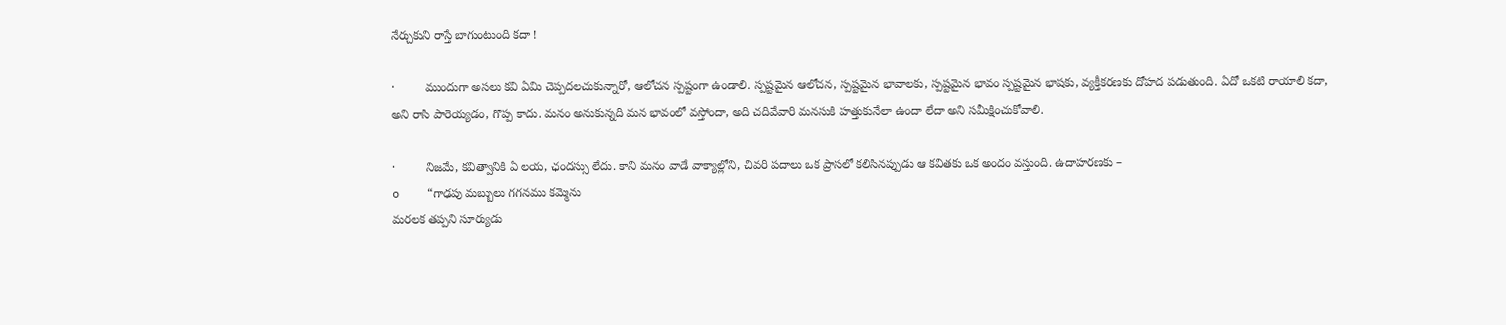నేర్చుకుని రాస్తే బాగుంటుంది కదా !

·         ముందుగా అసలు కవి ఏమి చెప్పదలచుకున్నారో, ఆలోచన స్పష్టంగా ఉండాలి. స్పష్టమైన ఆలోచన, స్పష్టమైన భావాలకు, స్పష్టమైన భావం స్పష్టమైన భాషకు, వ్యక్తీకరణకు దోహద పడుతుంది. ఏదో ఒకటి రాయాలి కదా, అని రాసి పారెయ్యడం, గొప్ప కాదు. మనం అనుకున్నది మన భావంలో వస్తోందా, అది చదివేవారి మనసుకి హత్తుకునేలా ఉందా లేదా అని సమీక్షించుకోవాలి.

·         నిజమే, కవిత్వానికి ఏ లయ, ఛందస్సు లేదు. కాని మనం వాడే వాక్యాల్లోని, చివరి పదాలు ఒక ప్రాసలో కలిసినప్పుడు ఆ కవితకు ఒక అందం వస్తుంది. ఉదాహరణకు –
o    “గాఢపు మబ్బులు గగనము కమ్మెను
మరలక తప్పని సూర్యుడు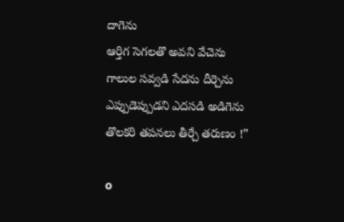దాగెను
ఆర్తిగ సెగలతొ అవని వేచెను
గాలుల సవ్వడి సేదను దీర్చెను
ఎప్పుడెప్పుడని ఎదసడి అడిగెను
తొలకరి తపనలు తీర్చే తరుణం !”

o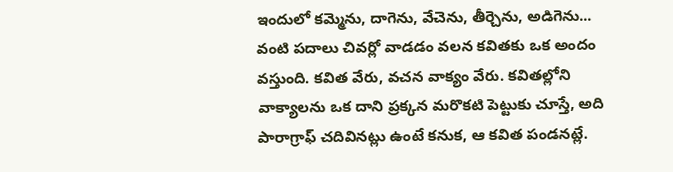ఇందులో కమ్మెను, దాగెను, వేచెను, తీర్చెను, అడిగెను... వంటి పదాలు చివర్లో వాడడం వలన కవితకు ఒక అందం వస్తుంది. కవిత వేరు, వచన వాక్యం వేరు. కవితల్లోని వాక్యాలను ఒక దాని ప్రక్కన మరొకటి పెట్టుకు చూస్తే, అది పారాగ్రాఫ్ చదివినట్లు ఉంటే కనుక, ఆ కవిత పండనట్లే.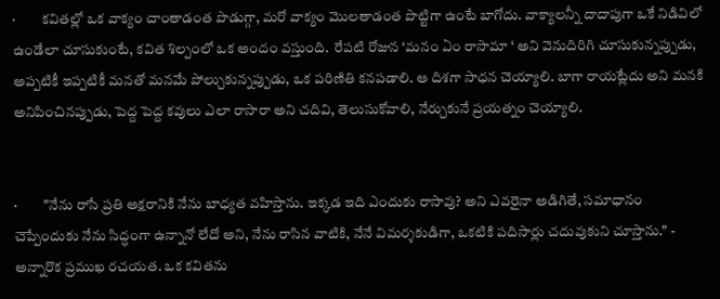·         కవితల్లో ఒక వాక్యం చాంతాడంత పొడుగ్గా, మరో వాక్యం మొలతాడంత పొట్టిగా ఉంటే బాగోదు. వాక్యాలన్నీ దాదాపుగా ఒకే నిడివిలో ఉండేలా చూసుకుంటే, కవిత శిల్పంలో ఒక అందం వస్తుంది.  రేపటి రోజున ‘మనం ఏం రాసామా ‘ అని వెనుదిరిగి చూసుకున్నప్పుడు, అప్పటికీ ఇప్పటికీ మనతో మనమే పోల్చుకున్నప్పుడు, ఒక పరిణితి కనపడాలి. ఆ దిశగా సాధన చెయ్యాలి. బాగా రాయట్లేదు అని మనకి అనిపించినప్పుడు, పెద్ద పెద్ద కవులు ఎలా రాసారా అని చదివి, తెలుసుకోవాలి, నేర్చుకునే ప్రయత్నం చెయ్యాలి.


·         "నేను రాసే ప్రతి అక్షరానికి నేను బాధ్యత వహిస్తాను. ఇక్కడ ఇది ఎందుకు రాసావు? అని ఎవరైనా అడిగితే, సమాధానం చెప్పేందుకు నేను సిద్ధంగా ఉన్నానో లేదో అని, నేను రాసిన వాటికి, నేనే విమర్శకుడిగా, ఒకటికి పదిసార్లు చదువుకుని చూస్తాను." - అన్నారొక ప్రముఖ రచయత. ఒక కవితను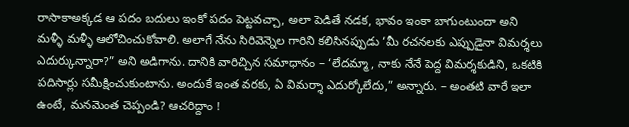రాసాకాఅక్కడ ఆ పదం బదులు ఇంకో పదం పెట్టవచ్చా, అలా పెడితే నడక, భావం ఇంకా బాగుంటుందా అని మళ్ళీ మళ్ళీ ఆలోచించుకోవాలి. అలాగే నేను సిరివెన్నెల గారిని కలిసినప్పుడు ‘మీ రచనలకు ఎప్పుడైనా విమర్శలు ఎదుర్కున్నారా?” అని అడిగాను. దానికి వారిచ్చిన సమాధానం – ‘లేదమ్మా, నాకు నేనే పెద్ద విమర్శకుడిని, ఒకటికి పదిసార్లు సమీక్షించుకుంటాను. అందుకే ఇంత వరకు, ఏ విమర్శా ఎదుర్కోలేదు,” అన్నారు. – అంతటి వారే ఇలా ఉంటే, మనమెంత చెప్పండి? ఆచరిద్దాం !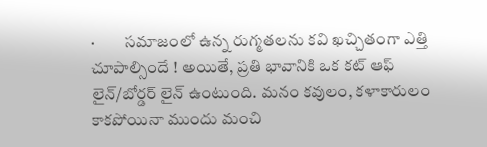·         సమాజంలో ఉన్న రుగ్మతలను కవి ఖచ్చితంగా ఎత్తి చూపాల్సిందే ! అయితే, ప్రతి భావానికి ఒక కట్ ఆఫ్ లైన్/బోర్డర్ లైన్ ఉంటుంది. మనం కవులం, కళాకారులం కాకపోయినా ముందు మంచి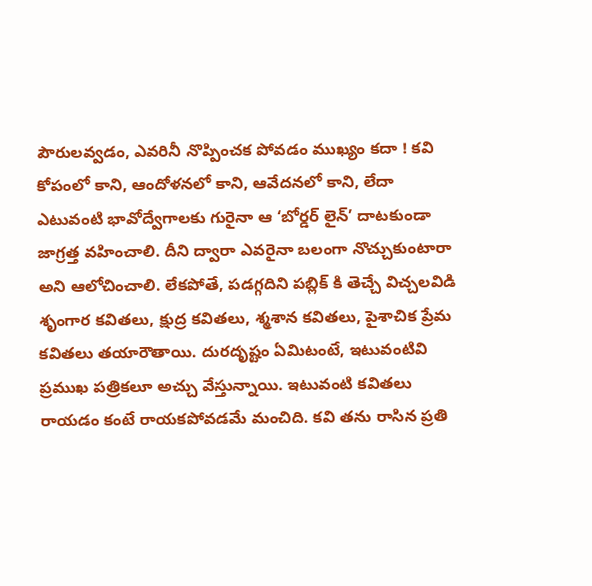పౌరులవ్వడం, ఎవరినీ నొప్పించక పోవడం ముఖ్యం కదా ! కవి కోపంలో కాని, ఆందోళనలో కాని, ఆవేదనలో కాని, లేదా ఎటువంటి భావోద్వేగాలకు గురైనా ఆ ‘బోర్డర్ లైన్’ దాటకుండా జాగ్రత్త వహించాలి. దీని ద్వారా ఎవరైనా బలంగా నొచ్చుకుంటారా అని ఆలోచించాలి. లేకపోతే, పడగ్గదిని పబ్లిక్ కి తెచ్చే విచ్చలవిడి శృంగార కవితలు, క్షుద్ర కవితలు, శ్మశాన కవితలు, పైశాచిక ప్రేమ కవితలు తయారౌతాయి. దురదృష్టం ఏమిటంటే, ఇటువంటివి ప్రముఖ పత్రికలూ అచ్చు వేస్తున్నాయి. ఇటువంటి కవితలు రాయడం కంటే రాయకపోవడమే మంచిది. కవి తను రాసిన ప్రతి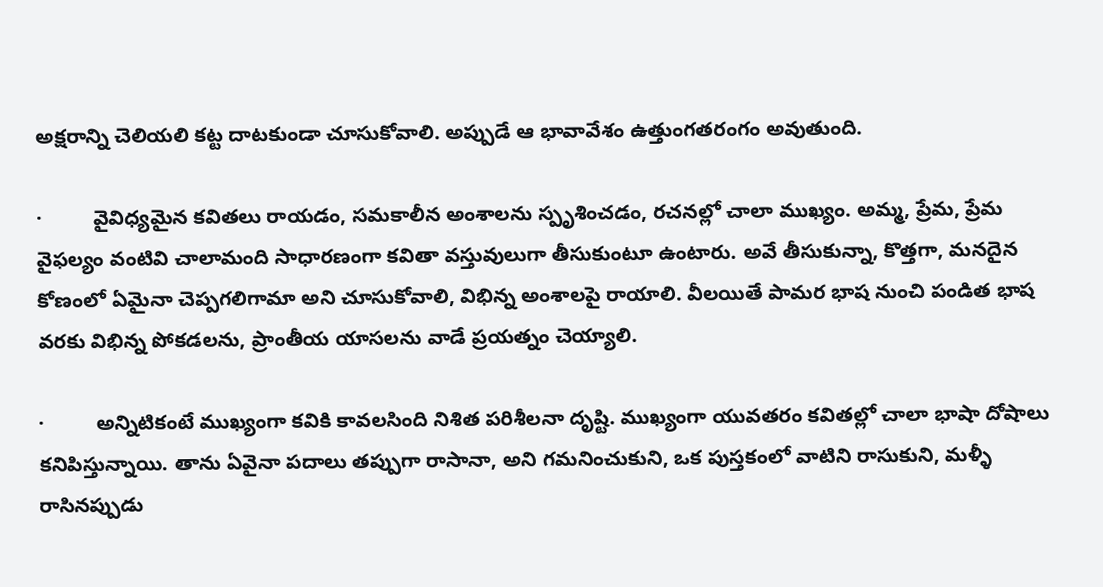అక్షరాన్ని చెలియలి కట్ట దాటకుండా చూసుకోవాలి. అప్పుడే ఆ భావావేశం ఉత్తుంగతరంగం అవుతుంది.

·         వైవిధ్యమైన కవితలు రాయడం, సమకాలీన అంశాలను స్పృశించడం, రచనల్లో చాలా ముఖ్యం. అమ్మ, ప్రేమ, ప్రేమ వైఫల్యం వంటివి చాలామంది సాధారణంగా కవితా వస్తువులుగా తీసుకుంటూ ఉంటారు. అవే తీసుకున్నా, కొత్తగా, మనదైన కోణంలో ఏమైనా చెప్పగలిగామా అని చూసుకోవాలి, విభిన్న అంశాలపై రాయాలి. వీలయితే పామర భాష నుంచి పండిత భాష వరకు విభిన్న పోకడలను, ప్రాంతీయ యాసలను వాడే ప్రయత్నం చెయ్యాలి.

·         అన్నిటికంటే ముఖ్యంగా కవికి కావలసింది నిశిత పరిశీలనా దృష్టి. ముఖ్యంగా యువతరం కవితల్లో చాలా భాషా దోషాలు కనిపిస్తున్నాయి. తాను ఏవైనా పదాలు తప్పుగా రాసానా, అని గమనించుకుని, ఒక పుస్తకంలో వాటిని రాసుకుని, మళ్ళీ రాసినప్పుడు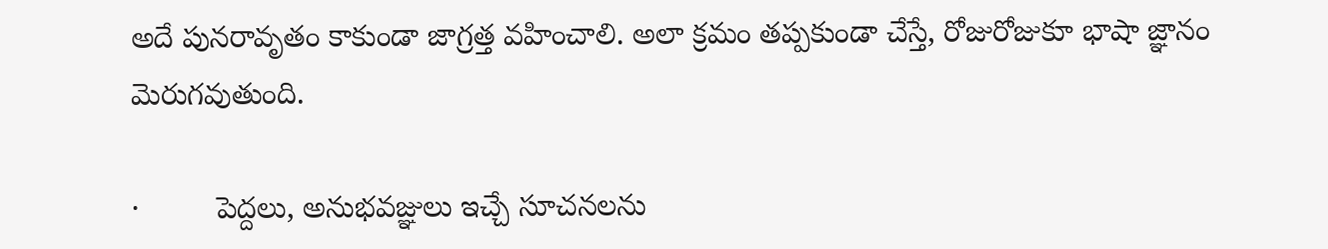అదే పునరావృతం కాకుండా జాగ్రత్త వహించాలి. అలా క్రమం తప్పకుండా చేస్తే, రోజురోజుకూ భాషా జ్ఞానం మెరుగవుతుంది.

·         పెద్దలు, అనుభవజ్ఞులు ఇచ్చే సూచనలను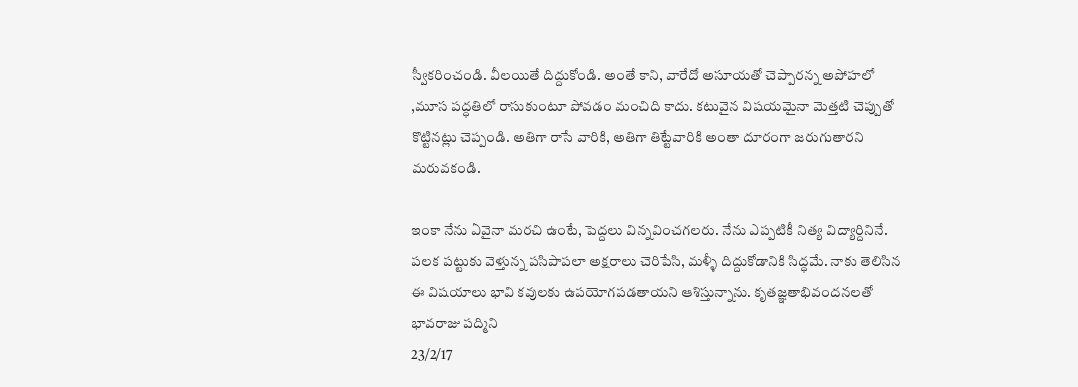స్వీకరించండి. వీలయితే దిద్దుకోండి. అంతే కాని, వారేదో అసూయతో చెప్పారన్న అపోహలో ,మూస పద్ధతిలో రాసుకుంటూ పోవడం మంచిది కాదు. కటువైన విషయమైనా మెత్తటి చెప్పుతో కొట్టినట్లు చెప్పండి. అతిగా రాసే వారికి, అతిగా తిట్టేవారికి అంతా దూరంగా జరుగుతారని మరువకండి.

ఇంకా నేను ఏవైనా మరచి ఉంటే, పెద్దలు విన్నవించగలరు. నేను ఎప్పటికీ నిత్య విద్యార్దినినే. పలక పట్టుకు వెళ్తున్న పసిపాపలా అక్షరాలు చెరిపేసి, మళ్ళీ దిద్దుకోడానికి సిద్ధమే. నాకు తెలిసిన ఈ విషయాలు భావి కవులకు ఉపయోగపడతాయని ఆశిస్తున్నాను. కృతజ్ఞతాభివందనలతో
భావరాజు పద్మిని
23/2/17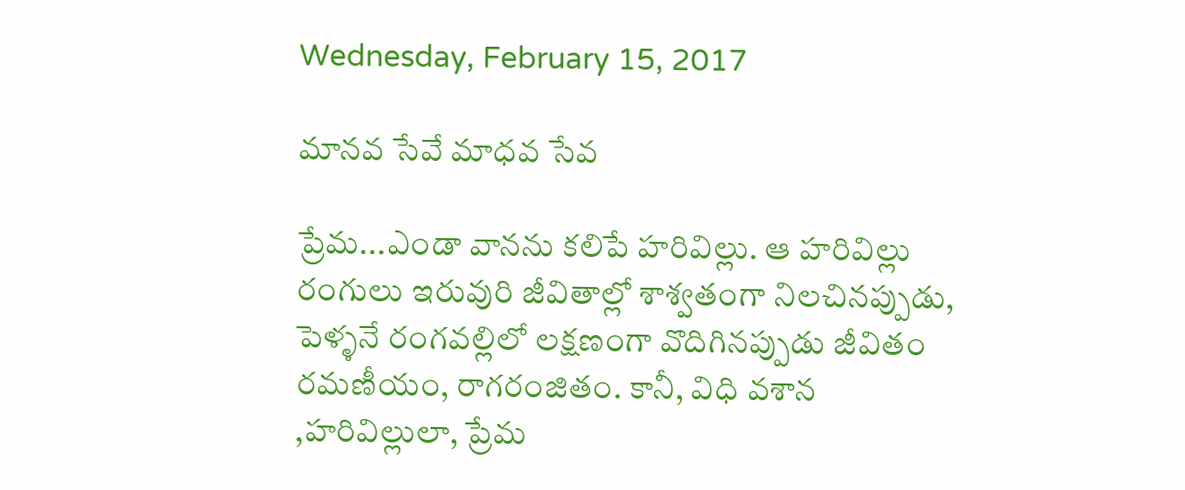Wednesday, February 15, 2017

మానవ సేవే మాధవ సేవ

ప్రేమ...ఎండా వానను కలిపే హరివిల్లు. ఆ హరివిల్లు రంగులు ఇరువురి జీవితాల్లో శాశ్వతంగా నిలచినప్పుడు, పెళ్ళనే రంగవల్లిలో లక్షణంగా వొదిగినప్పుడు జీవితం రమణీయం, రాగరంజితం. కానీ, విధి వశాన ,హరివిల్లులా, ప్రేమ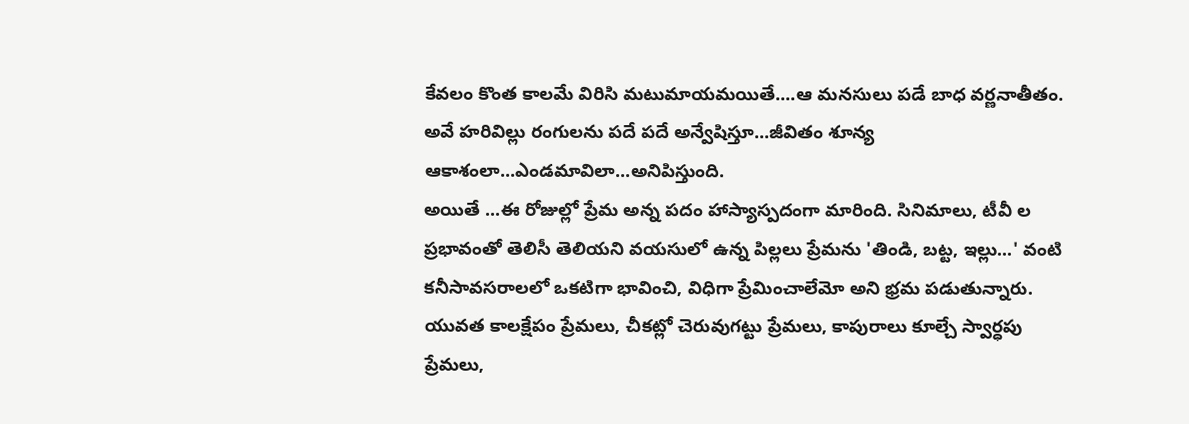కేవలం కొంత కాలమే విరిసి మటుమాయమయితే....ఆ మనసులు పడే బాధ వర్ణనాతీతం. అవే హరివిల్లు రంగులను పదే పదే అన్వేషిస్తూ...జీవితం శూన్య ఆకాశంలా...ఎండమావిలా...అనిపిస్తుంది.
అయితే ...ఈ రోజుల్లో ప్రేమ అన్న పదం హాస్యాస్పదంగా మారింది. సినిమాలు, టీవీ ల ప్రభావంతో తెలిసీ తెలియని వయసులో ఉన్న పిల్లలు ప్రేమను 'తిండి, బట్ట, ఇల్లు...' వంటి కనీసావసరాలలో ఒకటిగా భావించి, విధిగా ప్రేమించాలేమో అని భ్రమ పడుతున్నారు. యువత కాలక్షేపం ప్రేమలు, చీకట్లో చెరువుగట్టు ప్రేమలు, కాపురాలు కూల్చే స్వార్ధపు ప్రేమలు,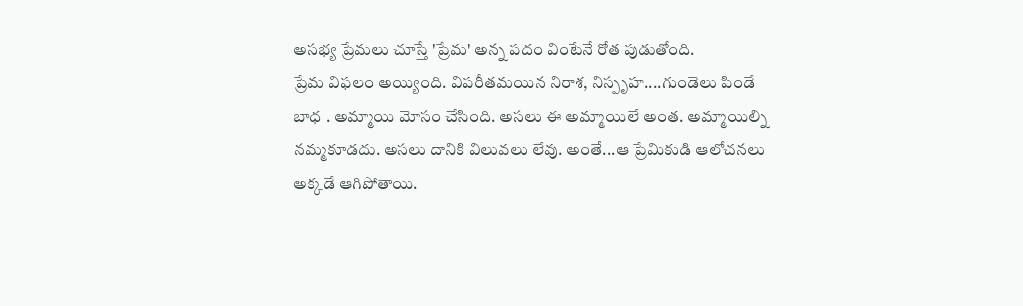అసభ్య ప్రేమలు చూస్తే 'ప్రేమ' అన్న పదం వింటేనే రోత పుడుతోంది.
ప్రేమ విఫలం అయ్యింది. విపరీతమయిన నిరాశ, నిస్పృహ....గుండెలు పిండే బాధ . అమ్మాయి మోసం చేసింది. అసలు ఈ అమ్మాయిలే అంత. అమ్మాయిల్ని నమ్మకూడదు. అసలు దానికి విలువలు లేవు. అంతే...ఆ ప్రేమికుడి ఆలోచనలు అక్కడే ఆగిపోతాయి.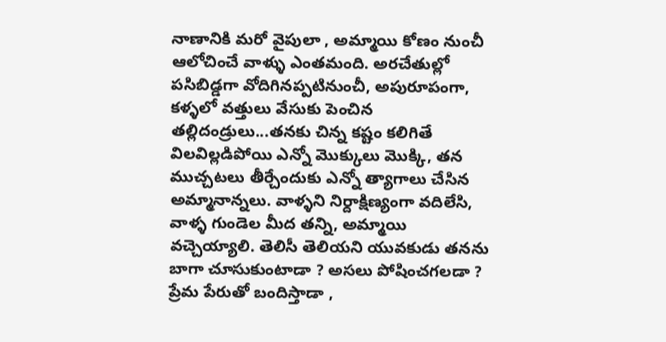నాణానికి మరో వైపులా , అమ్మాయి కోణం నుంచీ ఆలోచించే వాళ్ళు ఎంతమంది. అరచేతుల్లో పసిబిడ్డగా వోదిగినప్పటినుంచీ, అపురూపంగా, కళ్ళలో వత్తులు వేసుకు పెంచిన తల్లిదండ్రులు...తనకు చిన్న కష్టం కలిగితే విలవిల్లడిపోయి ఎన్నో మొక్కులు మొక్కి, తన ముచ్చటలు తీర్చేందుకు ఎన్నో త్యాగాలు చేసిన అమ్మానాన్నలు. వాళ్ళని నిర్దాక్షిణ్యంగా వదిలేసి, వాళ్ళ గుండెల మీద తన్ని, అమ్మాయి వచ్చెయ్యాలి. తెలిసీ తెలియని యువకుడు తనను బాగా చూసుకుంటాడా ? అసలు పోషించగలడా ? ప్రేమ పేరుతో బందిస్తాడా ,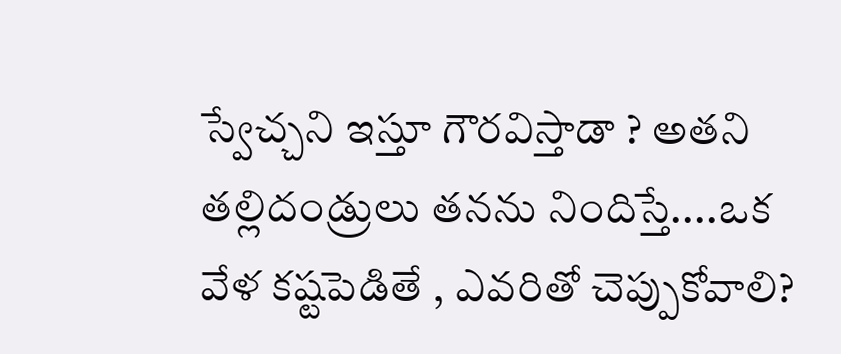స్వేచ్చని ఇస్తూ గౌరవిస్తాడా ? అతని తల్లిదండ్రులు తనను నిందిస్తే....ఒక వేళ కష్టపెడితే , ఎవరితో చెప్పుకోవాలి?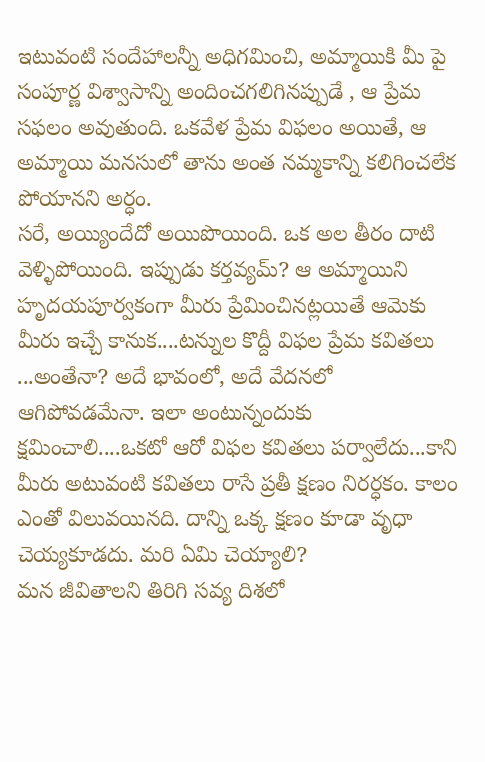ఇటువంటి సందేహాలన్నీ అధిగమించి, అమ్మాయికి మీ పై సంపూర్ణ విశ్వాసాన్ని అందించగలిగినప్పుడే , ఆ ప్రేమ సఫలం అవుతుంది. ఒకవేళ ప్రేమ విఫలం అయితే, ఆ అమ్మాయి మనసులో తాను అంత నమ్మకాన్ని కలిగించలేక పోయానని అర్ధం.
సరే, అయ్యిందేదో అయిపొయింది. ఒక అల తీరం దాటి వెళ్ళిపోయింది. ఇప్పుడు కర్తవ్యమ్? ఆ అమ్మాయిని హృదయపూర్వకంగా మీరు ప్రేమించినట్లయితే ఆమెకు మీరు ఇచ్చే కానుక....టన్నుల కొద్దీ విఫల ప్రేమ కవితలు ...అంతేనా? అదే భావంలో, అదే వేదనలో ఆగిపోవడమేనా. ఇలా అంటున్నందుకు క్షమించాలి....ఒకటో ఆరో విఫల కవితలు పర్వాలేదు...కాని మీరు అటువంటి కవితలు రాసే ప్రతీ క్షణం నిరర్ధకం. కాలం ఎంతో విలువయినది. దాన్ని ఒక్క క్షణం కూడా వృధా చెయ్యకూడదు. మరి ఏమి చెయ్యాలి?
మన జీవితాలని తిరిగి సవ్య దిశలో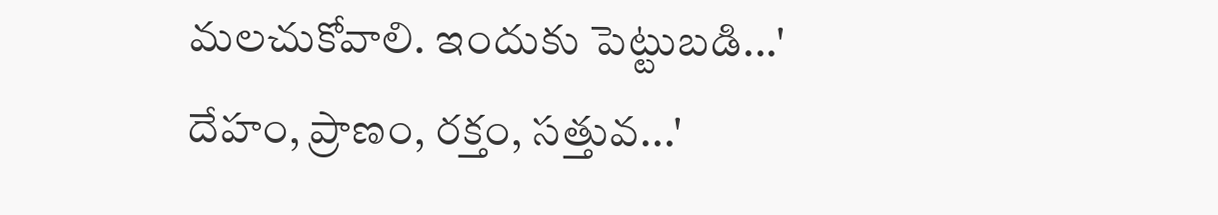మలచుకోవాలి. ఇందుకు పెట్టుబడి...' దేహం, ప్రాణం, రక్తం, సత్తువ...'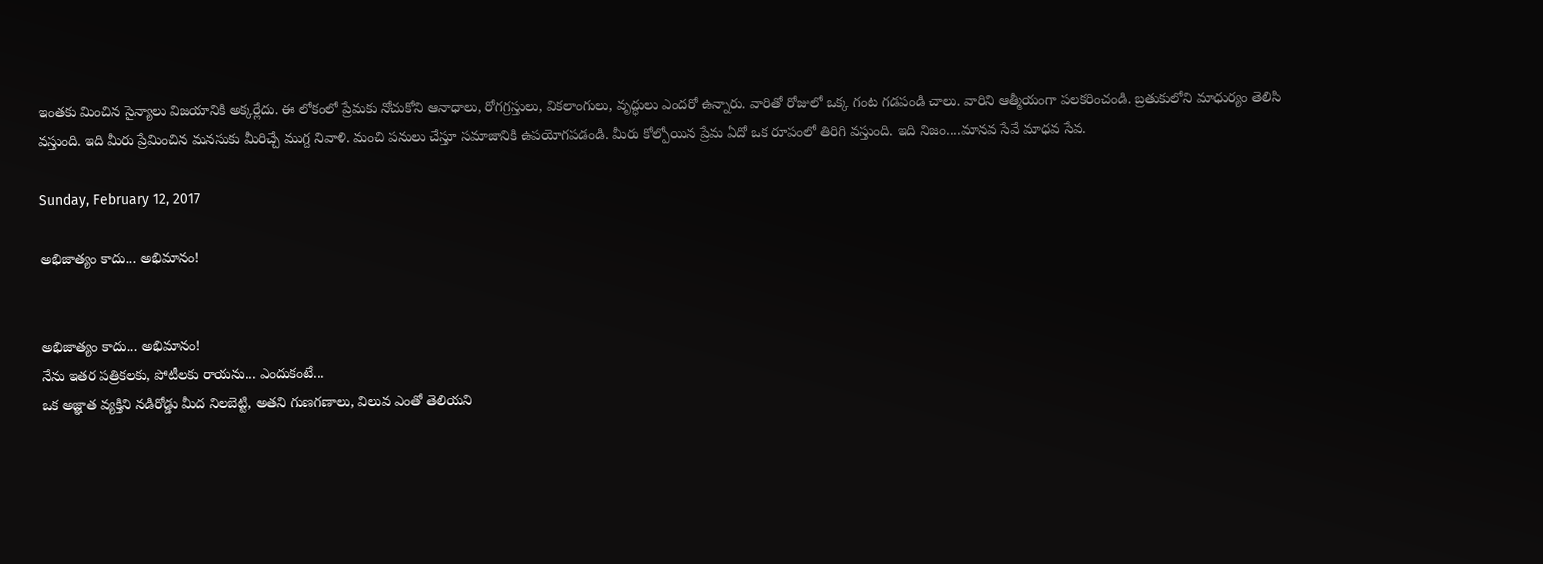ఇంతకు మించిన సైన్యాలు విజయానికి అక్కర్లేదు. ఈ లోకంలో ప్రేమకు నోచుకోని ఆనాధాలు, రోగగ్రస్తులు, వికలాంగులు, వృద్ధులు ఎందరో ఉన్నారు. వారితో రోజులో ఒక్క గంట గడపండి చాలు. వారిని ఆత్మీయంగా పలకరించండి. బ్రతుకులోని మాధుర్యం తెలిసి వస్తుంది. ఇది మీరు ప్రేమించిన మనసుకు మీరిచ్చే ముగ్ద నివాళి. మంచి పనులు చేస్తూ సమాజానికి ఉపయోగపడండి. మీరు కోల్పోయిన ప్రేమ ఏదో ఒక రూపంలో తిరిగి వస్తుంది. ఇది నిజం....మానవ సేవే మాధవ సేవ.

Sunday, February 12, 2017

అభిజాత్యం కాదు... అభిమానం!


అభిజాత్యం కాదు... అభిమానం!
నేను ఇతర పత్రికలకు, పోటీలకు రాయను... ఎందుకంటే...
ఒక అజ్ఞాత వ్యక్తిని నడిరోడ్డు మీద నిలబెట్టి, అతని గుణగణాలు, విలువ ఎంతో తెలియని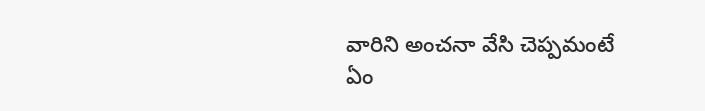వారిని అంచనా వేసి చెప్పమంటే ఏం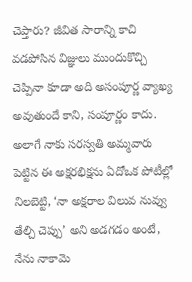చెప్తారు? జీవిత సారాన్ని కాచి వడపోసిన విజ్ఞులు ముందుకొచ్చి చెప్పినా కూడా అది అసంపూర్ణ వ్యాఖ్య అవుతుందే కాని, సంపూర్ణం కాదు. అలాగే నాకు సరస్వతి అమ్మవారు పెట్టిన ఈ అక్షరభిక్షను ఏదోఒక పోటీల్లో నిలబెట్టి, ‘నా అక్షరాల విలువ నువ్వు తేల్చి చెప్పు’ అని అడగడం అంటే, నేను నాకామె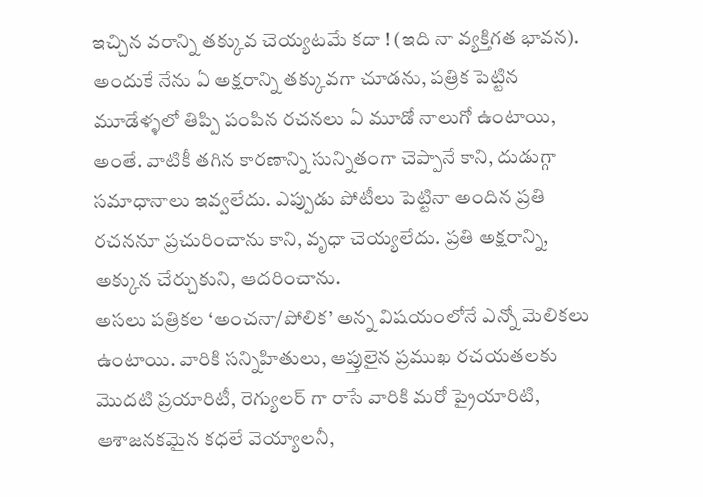ఇచ్చిన వరాన్ని తక్కువ చెయ్యటమే కదా ! (ఇది నా వ్యక్తిగత భావన). అందుకే నేను ఏ అక్షరాన్ని తక్కువగా చూడను, పత్రిక పెట్టిన మూడేళ్ళలో తిప్పి పంపిన రచనలు ఏ మూడో నాలుగో ఉంటాయి, అంతే. వాటికీ తగిన కారణాన్ని సున్నితంగా చెప్పానే కాని, దుడుగ్గా సమాధానాలు ఇవ్వలేదు. ఎప్పుడు పోటీలు పెట్టినా అందిన ప్రతి రచననూ ప్రచురించాను కాని, వృధా చెయ్యలేదు. ప్రతి అక్షరాన్ని, అక్కున చేర్చుకుని, ఆదరించాను.
అసలు పత్రికల ‘అంచనా/పోలిక’ అన్న విషయంలోనే ఎన్నో మెలికలు ఉంటాయి. వారికి సన్నిహితులు, ఆప్తులైన ప్రముఖ రచయతలకు మొదటి ప్రయారిటీ, రెగ్యులర్ గా రాసే వారికి మరో ప్రైయారిటి, ఆశాజనకమైన కధలే వెయ్యాలనీ,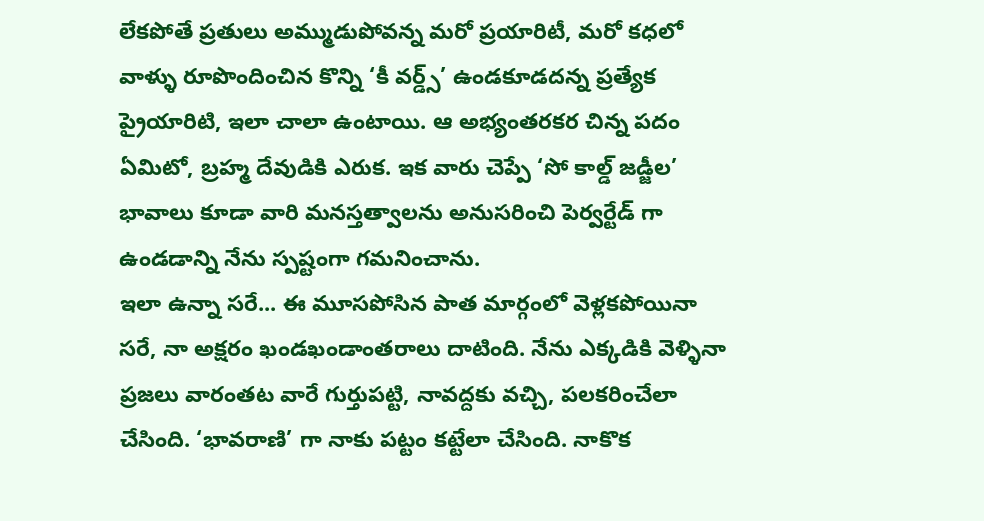లేకపోతే ప్రతులు అమ్ముడుపోవన్న మరో ప్రయారిటీ, మరో కధలో వాళ్ళు రూపొందించిన కొన్ని ‘కీ వర్డ్స్’ ఉండకూడదన్న ప్రత్యేక ప్రైయారిటి, ఇలా చాలా ఉంటాయి. ఆ అభ్యంతరకర చిన్న పదం ఏమిటో, బ్రహ్మ దేవుడికి ఎరుక. ఇక వారు చెప్పే ‘సో కాల్డ్ జడ్జీల’ భావాలు కూడా వారి మనస్తత్వాలను అనుసరించి పెర్వర్టేడ్ గా ఉండడాన్ని నేను స్పష్టంగా గమనించాను.
ఇలా ఉన్నా సరే... ఈ మూసపోసిన పాత మార్గంలో వెళ్లకపోయినా సరే, నా అక్షరం ఖండఖండాంతరాలు దాటింది. నేను ఎక్కడికి వెళ్ళినా ప్రజలు వారంతట వారే గుర్తుపట్టి, నావద్దకు వచ్చి, పలకరించేలా చేసింది. ‘భావరాణి’ గా నాకు పట్టం కట్టేలా చేసింది. నాకొక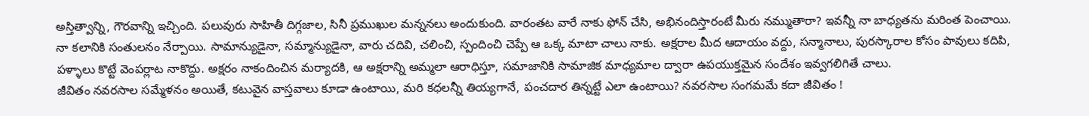అస్తిత్వాన్ని, గౌరవాన్ని ఇచ్చింది. పలువురు సాహితీ దిగ్గజాల, సినీ ప్రముఖుల మన్ననలు అందుకుంది. వారంతట వారే నాకు ఫోన్ చేసి, అభినందిస్తారంటే మీరు నమ్ముతారా? ఇవన్నీ నా బాధ్యతను మరింత పెంచాయి. నా కలానికి సంతులనం నేర్పాయి. సామాన్యుడైనా, సమ్మాన్యుడైనా, వారు చదివి, చలించి, స్పందించి చెప్పే ఆ ఒక్క మాటా చాలు నాకు. అక్షరాల మీద ఆదాయం వద్దు, సన్మానాలు, పురస్కారాల కోసం పావులు కదిపి, పళ్ళాలు కొట్టే వెంపర్లాట నాకొద్దు. అక్షరం నాకందించిన మర్యాదకి, ఆ అక్షరాన్ని అమ్మలా ఆరాధిస్తూ, సమాజానికి సామాజిక మాధ్యమాల ద్వారా ఉపయుక్తమైన సందేశం ఇవ్వగలిగితే చాలు.
జీవితం నవరసాల సమ్మేళనం అయితే, కటువైన వాస్తవాలు కూడా ఉంటాయి, మరి కధలన్నీ తియ్యగానే, పంచదార తిన్నట్టే ఎలా ఉంటాయి? నవరసాల సంగమమే కదా జీవితం !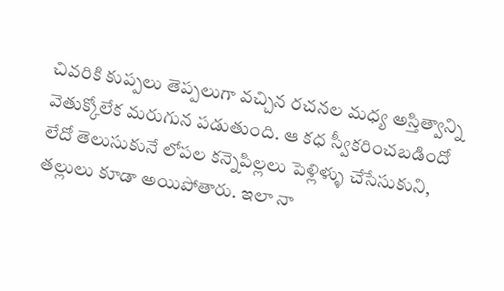చివరికి కుప్పలు తెప్పలుగా వచ్చిన రచనల మధ్య అస్తిత్వాన్ని వెతుక్కోలేక మరుగున పడుతుంది. ఆ కధ స్వీకరించబడిందో లేదో తెలుసుకునే లోపల కన్నెపిల్లలు పెళ్లిళ్ళు చేసేసుకుని, తల్లులు కూడా అయిపోతారు. ఇలా నా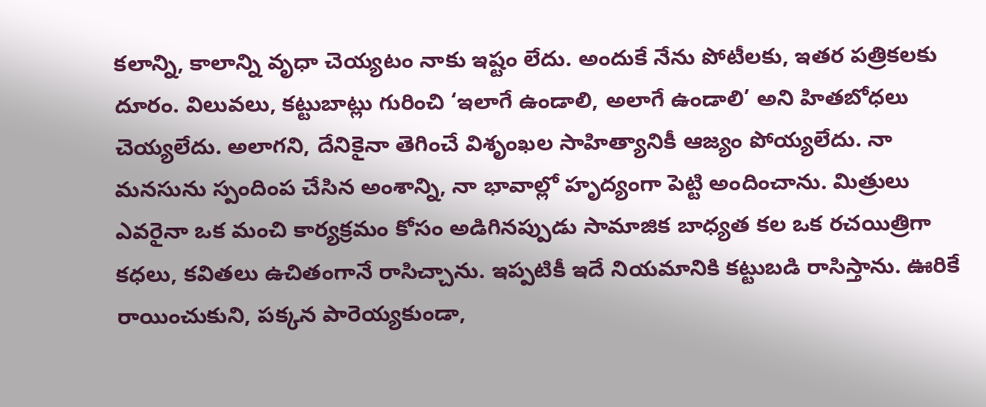కలాన్ని, కాలాన్ని వృధా చెయ్యటం నాకు ఇష్టం లేదు. అందుకే నేను పోటీలకు, ఇతర పత్రికలకు దూరం. విలువలు, కట్టుబాట్లు గురించి ‘ఇలాగే ఉండాలి, అలాగే ఉండాలి’ అని హితబోధలు చెయ్యలేదు. అలాగని, దేనికైనా తెగించే విశృంఖల సాహిత్యానికీ ఆజ్యం పోయ్యలేదు. నా మనసును స్పందింప చేసిన అంశాన్ని, నా భావాల్లో హృద్యంగా పెట్టి అందించాను. మిత్రులు ఎవరైనా ఒక మంచి కార్యక్రమం కోసం అడిగినప్పుడు సామాజిక బాధ్యత కల ఒక రచయిత్రిగా కధలు, కవితలు ఉచితంగానే రాసిచ్చాను. ఇప్పటికీ ఇదే నియమానికి కట్టుబడి రాసిస్తాను. ఊరికే రాయించుకుని, పక్కన పారెయ్యకుండా,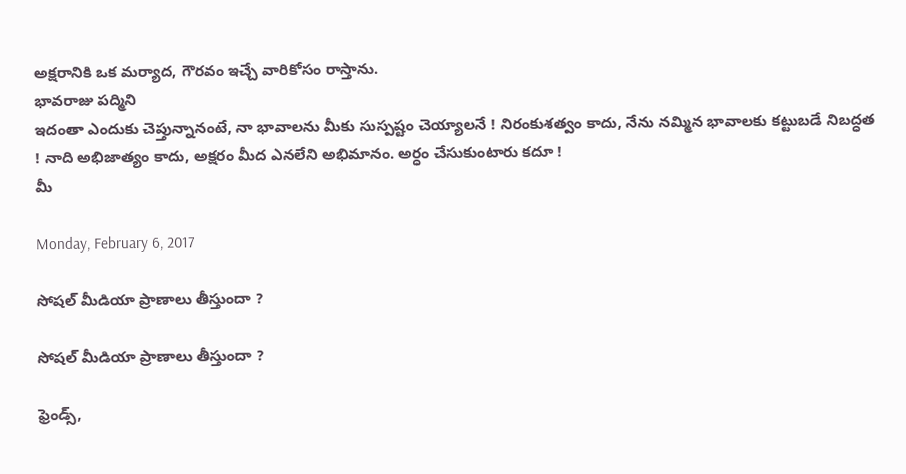అక్షరానికి ఒక మర్యాద, గౌరవం ఇచ్చే వారికోసం రాస్తాను.
భావరాజు పద్మిని
ఇదంతా ఎందుకు చెప్తున్నానంటే, నా భావాలను మీకు సుస్పష్టం చెయ్యాలనే ! నిరంకుశత్వం కాదు, నేను నమ్మిన భావాలకు కట్టుబడే నిబద్ధత ! నాది అభిజాత్యం కాదు, అక్షరం మీద ఎనలేని అభిమానం. అర్ధం చేసుకుంటారు కదూ !
మీ

Monday, February 6, 2017

సోషల్ మీడియా ప్రాణాలు తీస్తుందా ?

సోషల్ మీడియా ప్రాణాలు తీస్తుందా ?

ఫ్రెండ్స్,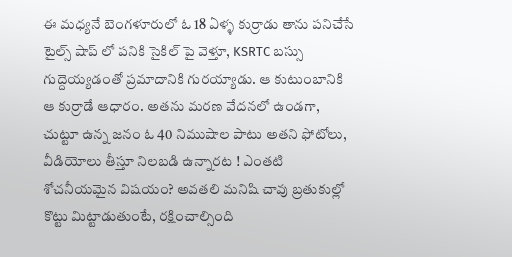ఈ మధ్యనే బెంగళూరులో ఓ 18 ఏళ్ళ కుర్రాడు తాను పనిచేసే టైల్స్ షాప్ లో పనికి సైకిల్ పై వెళ్తూ, KSRTC బస్సు గుద్దెయ్యడంతో ప్రమాదానికి గురయ్యాడు. ఆ కుటుంబానికి ఆ కుర్రాడే ఆధారం. అతను మరణ వేదనలో ఉండగా, చుట్టూ ఉన్న జనం ఓ 40 నిముషాల పాటు అతని ఫోటోలు, వీడియోలు తీస్తూ నిలబడి ఉన్నారట ! ఎంతటి శోచనీయమైన విషయం? అవతలి మనిషి చావు బ్రతుకుల్లో కొట్టు మిట్టాడుతుంటే, రక్షించాల్సింది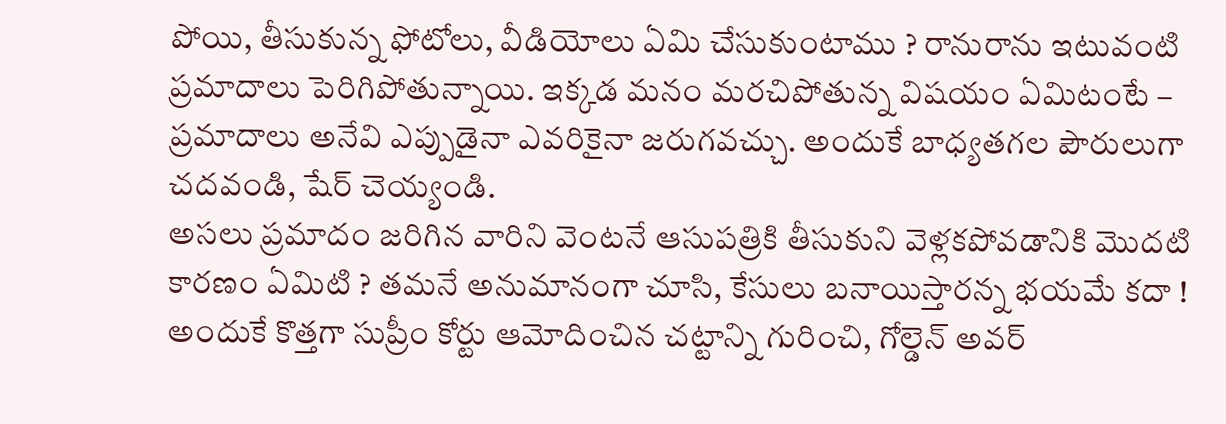పోయి, తీసుకున్న ఫోటోలు, వీడియోలు ఏమి చేసుకుంటాము ? రానురాను ఇటువంటి ప్రమాదాలు పెరిగిపోతున్నాయి. ఇక్కడ మనం మరచిపోతున్న విషయం ఏమిటంటే – ప్రమాదాలు అనేవి ఎప్పుడైనా ఎవరికైనా జరుగవచ్చు. అందుకే బాధ్యతగల పౌరులుగా చదవండి, షేర్ చెయ్యండి.
అసలు ప్రమాదం జరిగిన వారిని వెంటనే ఆసుపత్రికి తీసుకుని వెళ్లకపోవడానికి మొదటి కారణం ఏమిటి ? తమనే అనుమానంగా చూసి, కేసులు బనాయిస్తారన్న భయమే కదా ! అందుకే కొత్తగా సుప్రీం కోర్టు ఆమోదించిన చట్టాన్ని గురించి, గోల్డెన్ అవర్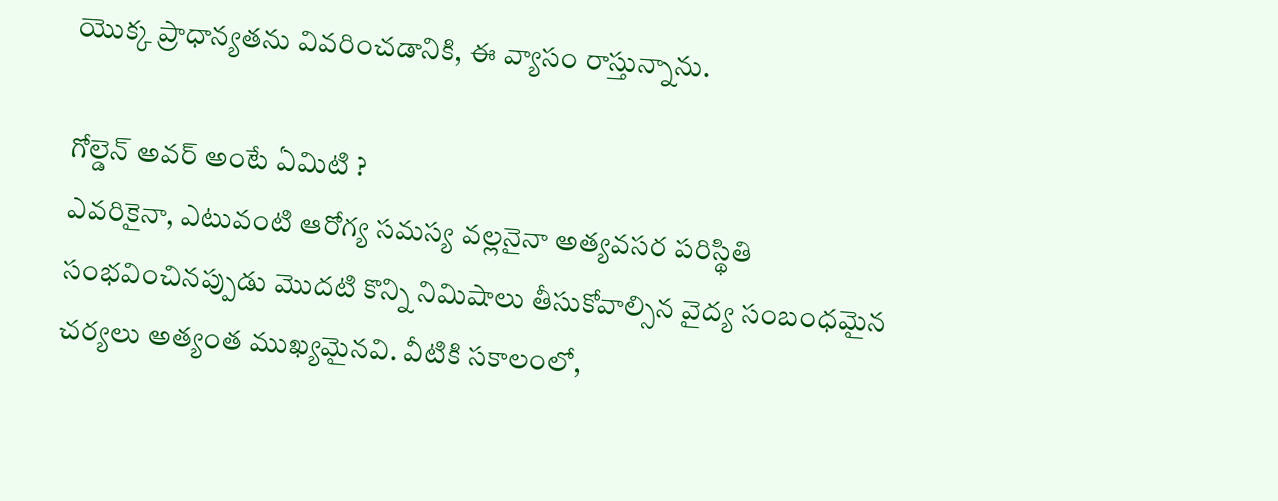యొక్క ప్రాధాన్యతను వివరించడానికి, ఈ వ్యాసం రాస్తున్నాను.

గోల్డెన్ అవర్ అంటే ఏమిటి ?
ఎవరికైనా, ఎటువంటి ఆరోగ్య సమస్య వల్లనైనా అత్యవసర పరిస్థితి సంభవించినప్పుడు మొదటి కొన్ని నిమిషాలు తీసుకోవాల్సిన వైద్య సంబంధమైన చర్యలు అత్యంత ముఖ్యమైనవి. వీటికి సకాలంలో,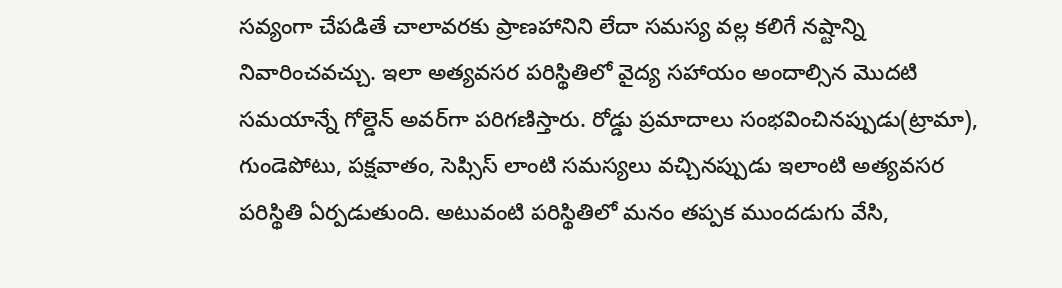సవ్యంగా చేపడితే చాలావరకు ప్రాణహానిని లేదా సమస్య వల్ల కలిగే నష్టాన్ని నివారించవచ్చు. ఇలా అత్యవసర పరిస్థితిలో వైద్య సహాయం అందాల్సిన మొదటి సమయాన్నే గోల్డెన్ అవర్‌గా పరిగణిస్తారు. రోడ్డు ప్రమాదాలు సంభవించినప్పుడు(ట్రామా), గుండెపోటు, పక్షవాతం, సెప్సిస్ లాంటి సమస్యలు వచ్చినప్పుడు ఇలాంటి అత్యవసర పరిస్థితి ఏర్పడుతుంది. అటువంటి పరిస్థితిలో మనం తప్పక ముందడుగు వేసి,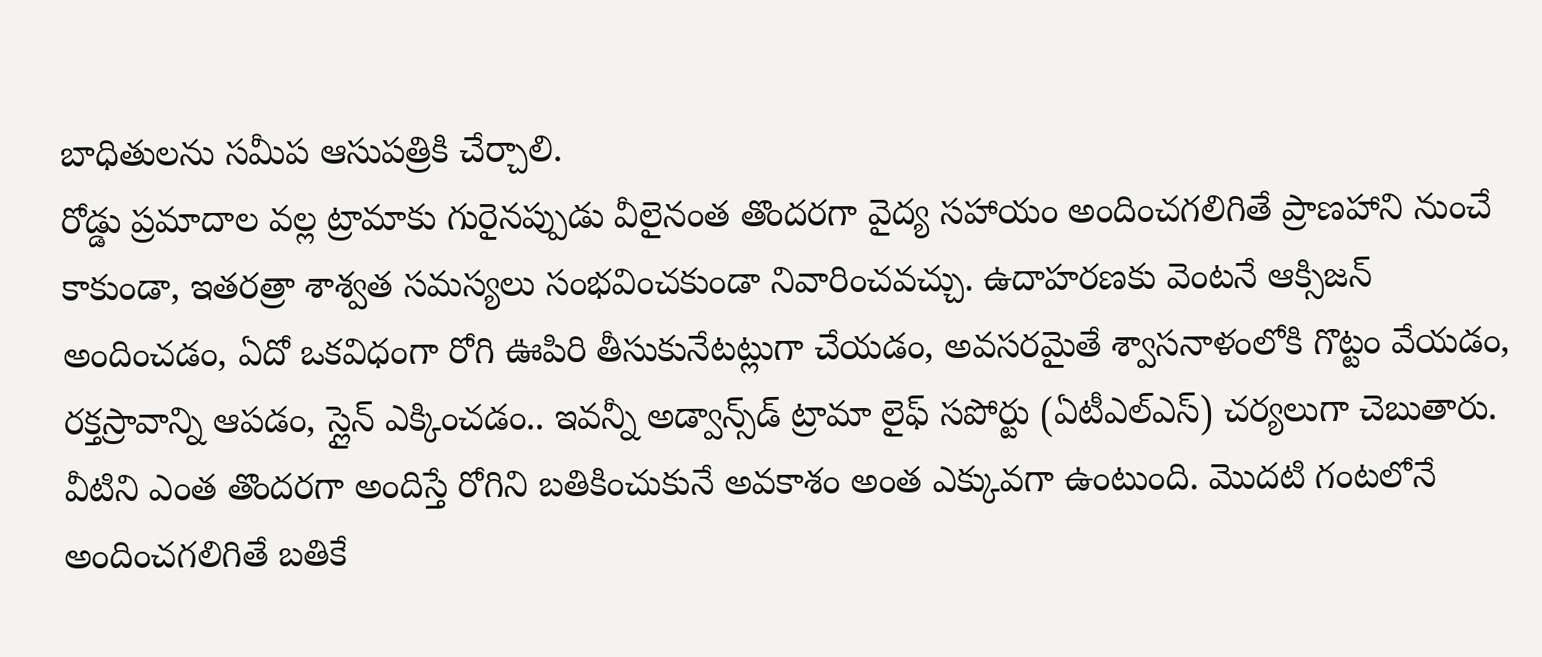బాధితులను సమీప ఆసుపత్రికి చేర్చాలి.
రోడ్డు ప్రమాదాల వల్ల ట్రామాకు గురైనప్పుడు వీలైనంత తొందరగా వైద్య సహాయం అందించగలిగితే ప్రాణహాని నుంచే కాకుండా, ఇతరత్రా శాశ్వత సమస్యలు సంభవించకుండా నివారించవచ్చు. ఉదాహరణకు వెంటనే ఆక్సిజన్ అందించడం, ఏదో ఒకవిధంగా రోగి ఊపిరి తీసుకునేటట్లుగా చేయడం, అవసరమైతే శ్వాసనాళంలోకి గొట్టం వేయడం, రక్తస్రావాన్ని ఆపడం, స్లైన్ ఎక్కించడం.. ఇవన్నీ అడ్వాన్స్‌డ్ ట్రామా లైఫ్ సపోర్టు (ఏటీఎల్‌ఎస్) చర్యలుగా చెబుతారు. వీటిని ఎంత తొందరగా అందిస్తే రోగిని బతికించుకునే అవకాశం అంత ఎక్కువగా ఉంటుంది. మొదటి గంటలోనే అందించగలిగితే బతికే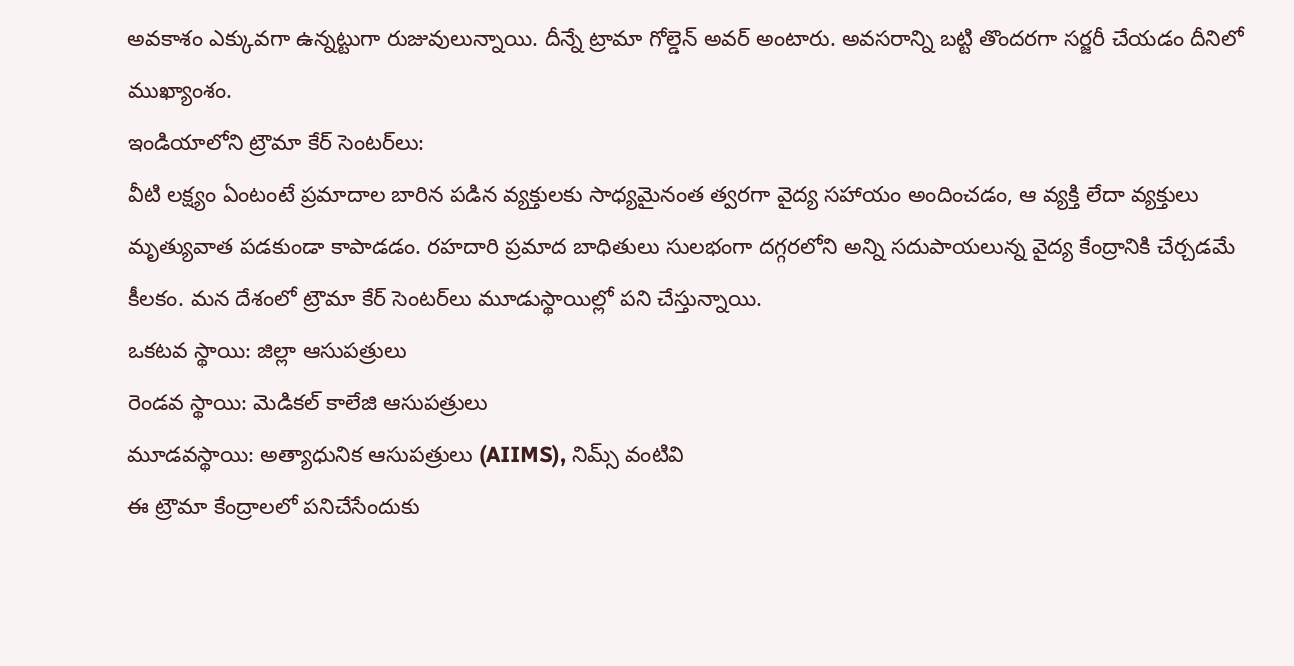అవకాశం ఎక్కువగా ఉన్నట్టుగా రుజువులున్నాయి. దీన్నే ట్రామా గోల్డెన్ అవర్ అంటారు. అవసరాన్ని బట్టి తొందరగా సర్జరీ చేయడం దీనిలో ముఖ్యాంశం.
ఇండియాలోని ట్రౌమా కేర్‌ సెంటర్‌లు:
వీటి లక్ష్యం ఏంటంటే ప్రమాదాల బారిన పడిన వ్యక్తులకు సాధ్యమైనంత త్వరగా వైద్య సహాయం అందించడం, ఆ వ్యక్తి లేదా వ్యక్తులు మృత్యువాత పడకుండా కాపాడడం. రహదారి ప్రమాద బాధితులు సులభంగా దగ్గరలోని అన్ని సదుపాయలున్న వైద్య కేంద్రానికి చేర్చడమే కీలకం. మన దేశంలో ట్రౌమా కేర్‌ సెంటర్‌లు మూడుస్థాయిల్లో పని చేస్తున్నాయి.
ఒకటవ స్థాయి: జిల్లా ఆసుపత్రులు
రెండవ స్థాయి: మెడికల్‌ కాలేజి ఆసుపత్రులు
మూడవస్థాయి: అత్యాధునిక ఆసుపత్రులు (AIIMS), నిమ్స్ వంటివి
ఈ ట్రౌమా కేంద్రాలలో పనిచేసేందుకు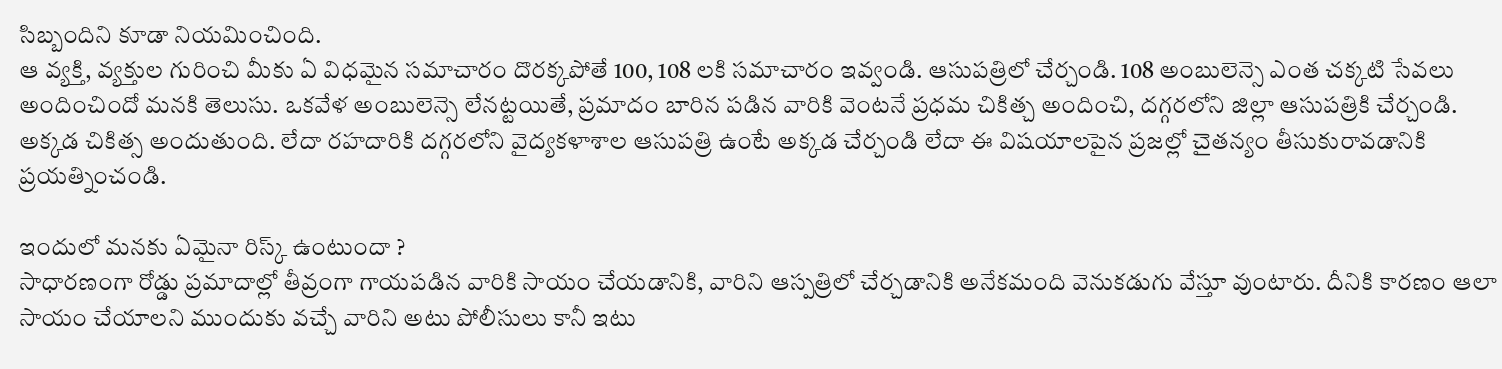సిబ్బందిని కూడా నియమించింది.
ఆ వ్యక్తి, వ్యక్తుల గురించి మీకు ఏ విధమైన సమాచారం దొరక్కపోతే 100, 108 లకి సమాచారం ఇవ్వండి. ఆసుపత్రిలో చేర్చండి. 108 అంబులెన్సె ఎంత చక్కటి సేవలు అందించిందో మనకి తెలుసు. ఒకవేళ అంబులెన్సె లేనట్టయితే, ప్రమాదం బారిన పడిన వారికి వెంటనే ప్రధమ చికిత్చ అందించి, దగ్గరలోని జిల్లా ఆసుపత్రికి చేర్చండి. అక్కడ చికిత్స అందుతుంది. లేదా రహదారికి దగ్గరలోని వైద్యకళాశాల ఆసుపత్రి ఉంటే అక్కడ చేర్చండి లేదా ఈ విషయాలపైన ప్రజల్లో చైతన్యం తీసుకురావడానికి ప్రయత్నించండి.

ఇందులో మనకు ఏమైనా రిస్క్ ఉంటుందా ?
సాధారణంగా రోడ్డు ప్రమాదాల్లో తీవ్రంగా గాయపడిన వారికి సాయం చేయడానికి, వారిని ఆస్పత్రిలో చేర్చడానికి అనేకమంది వెనుకడుగు వేస్తూ వుంటారు. దీనికి కారణం ఆలా సాయం చేయాలని ముందుకు వచ్చే వారిని అటు పోలీసులు కానీ ఇటు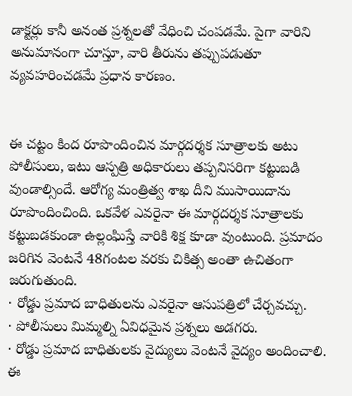డాక్టర్లు కానీ అనంత ప్రశ్నలతో వేధించి చంపడమే. పైగా వారిని అనుమానంగా చూస్తూ, వారి తీరును తప్పుపడుతూ వ్యవహరించడమే ప్రధాన కారణం.


ఈ చట్టం కింద రూపొందించిన మార్గదర్శక సూత్రాలకు అటు పోలీసులు, ఇటు ఆస్పత్రి అధికారులు తప్పనిసరిగా కట్టుబడి వుండాల్సిందే. ఆరోగ్య మంత్రిత్వ శాఖ దీని ముసాయిదాను రూపొందించింది. ఒకవేళ ఎవరైనా ఈ మార్గదర్శక సూత్రాలకు కట్టుబడకుండా ఉల్లంఘిస్తే వారికి శిక్ష కూడా వుంటుంది. ప్రమాదం జరిగిన వెంటనే 48గంటల వరకు చికిత్స అంతా ఉచితంగా జరుగుతుంది.
· రోడ్డు ప్రమాద బాధితులను ఎవరైనా ఆసుపత్రిలో చేర్చవచ్చు.
· పోలీసులు మిమ్మల్ని ఏవిధమైన ప్రశ్నలు అడగరు.
· రోడ్డు ప్రమాద బాధితులకు వైద్యులు వెంటనే వైద్యం అందించాలి.
ఈ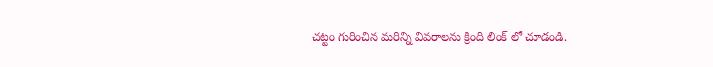చట్టం గురించిన మరిన్ని వివరాలను క్రింది లింక్ లో చూడండి.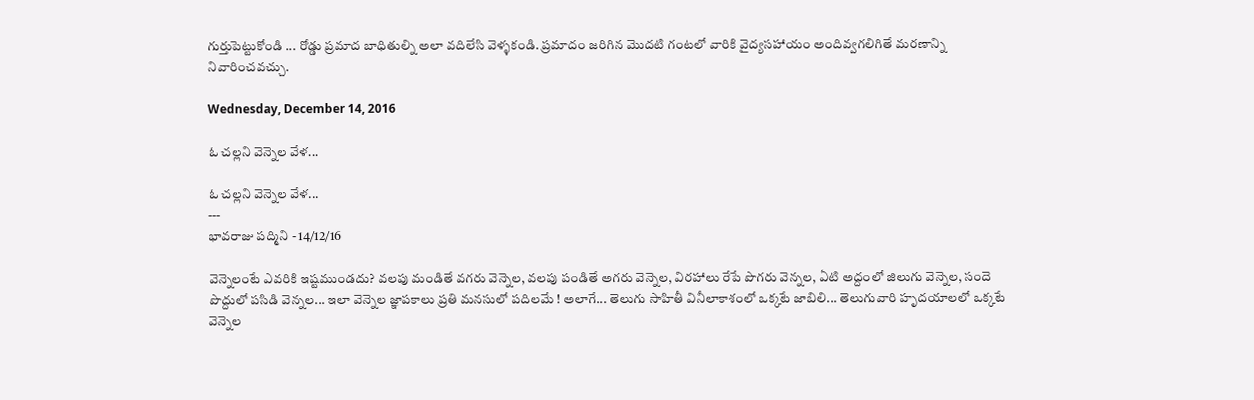గుర్తుపెట్టుకోండి ... రోడ్డు ప్రమాద బాధితుల్ని అలా వదిలేసి వెళ్ళకండి. ప్రమాదం జరిగిన మొదటి గంటలో వారికి వైద్యసహాయం అందివ్వగలిగితే మరణాన్ని నివారించవచ్చు.

Wednesday, December 14, 2016

ఓ చల్లని వెన్నెల వేళ...

ఓ చల్లని వెన్నెల వేళ...
---
భావరాజు పద్మిని - 14/12/16

వెన్నెలంటే ఎవరికి ఇష్టముండదు? వలపు మండితే వగరు వెన్నెల, వలపు పండితే అగరు వెన్నెల, విరహాలు రేపే పొగరు వెన్నల, ఏటి అద్దంలో జిలుగు వెన్నెల, సందె పొద్దులో పసిడి వెన్నల... ఇలా వెన్నెల జ్ఞాపకాలు ప్రతి మనసులో పదిలమే ! అలాగే... తెలుగు సాహితీ వినీలాకాశంలో ఒక్కటే జాబిలి... తెలుగువారి హృదయాలలో ఒక్కటే వెన్నెల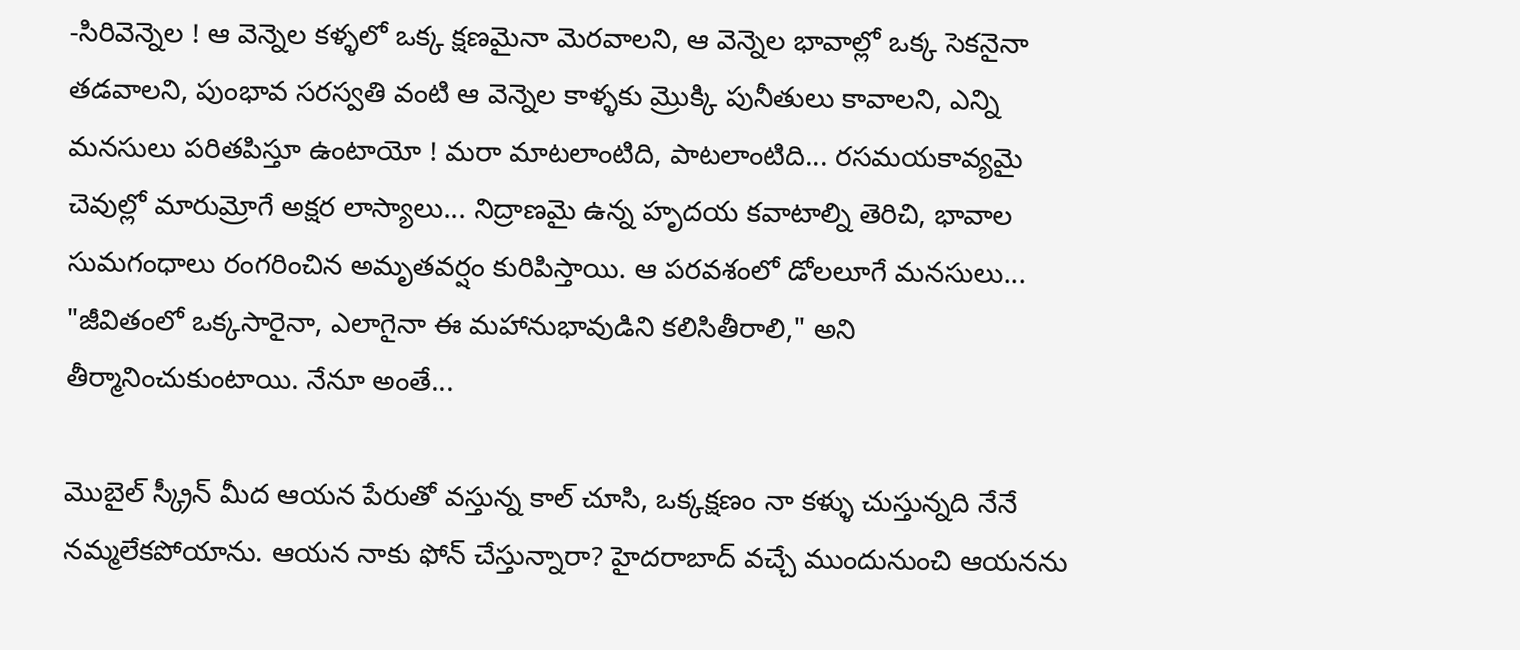-సిరివెన్నెల ! ఆ వెన్నెల కళ్ళలో ఒక్క క్షణమైనా మెరవాలని, ఆ వెన్నెల భావాల్లో ఒక్క సెకనైనా తడవాలని, పుంభావ సరస్వతి వంటి ఆ వెన్నెల కాళ్ళకు మ్రొక్కి పునీతులు కావాలని, ఎన్ని మనసులు పరితపిస్తూ ఉంటాయో ! మరా మాటలాంటిది, పాటలాంటిది... రసమయకావ్యమై చెవుల్లో మారుమ్రోగే అక్షర లాస్యాలు... నిద్రాణమై ఉన్న హృదయ కవాటాల్ని తెరిచి, భావాల సుమగంధాలు రంగరించిన అమృతవర్షం కురిపిస్తాయి. ఆ పరవశంలో డోలలూగే మనసులు... "జీవితంలో ఒక్కసారైనా, ఎలాగైనా ఈ మహానుభావుడిని కలిసితీరాలి," అని తీర్మానించుకుంటాయి. నేనూ అంతే...

మొబైల్ స్క్రీన్ మీద ఆయన పేరుతో వస్తున్న కాల్ చూసి, ఒక్కక్షణం నా కళ్ళు చుస్తున్నది నేనే నమ్మలేకపోయాను. ఆయన నాకు ఫోన్ చేస్తున్నారా? హైదరాబాద్ వచ్చే ముందునుంచి ఆయనను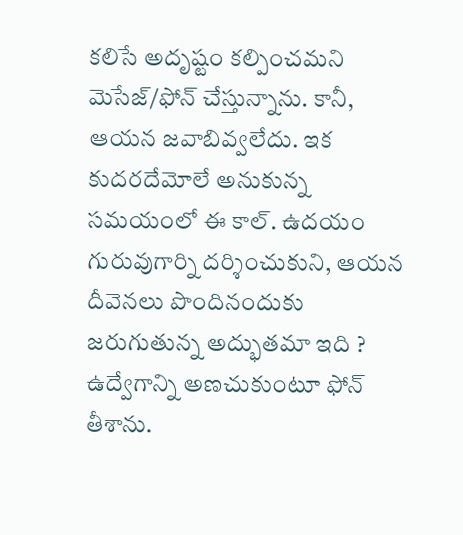కలిసే అదృష్టం కల్పించమని మెసేజ్/ఫోన్ చేస్తున్నాను. కానీ, ఆయన జవాబివ్వలేదు. ఇక కుదరదేమోలే అనుకున్న సమయంలో ఈ కాల్. ఉదయం గురువుగార్ని దర్శించుకుని, ఆయన దీవెనలు పొందినందుకు జరుగుతున్న అద్భుతమా ఇది ? ఉద్వేగాన్ని అణచుకుంటూ ఫోన్ తీశాను.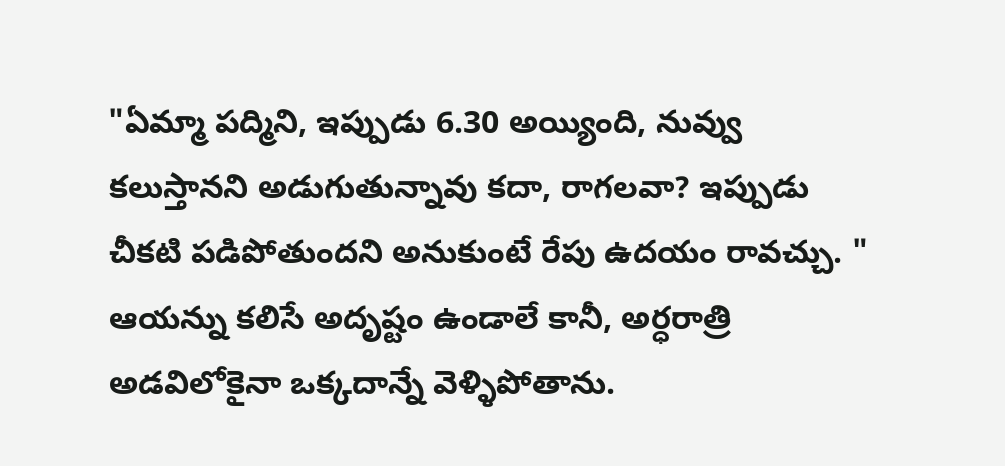"ఏమ్మా పద్మిని, ఇప్పుడు 6.30 అయ్యింది, నువ్వు కలుస్తానని అడుగుతున్నావు కదా, రాగలవా? ఇప్పుడు చీకటి పడిపోతుందని అనుకుంటే రేపు ఉదయం రావచ్చు. "
ఆయన్ను కలిసే అదృష్టం ఉండాలే కానీ, అర్ధరాత్రి అడవిలోకైనా ఒక్కదాన్నే వెళ్ళిపోతాను.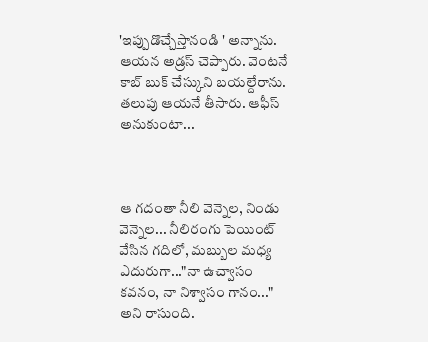'ఇప్పుడొచ్చేస్తానండి ' అన్నాను. ఆయన అడ్రస్ చెప్పారు. వెంటనే కాబ్ బుక్ చేస్కుని బయల్దేరాను. తలుపు ఆయనే తీసారు. ఆఫీస్ అనుకుంటా...



ఆ గదంతా నీలి వెన్నెల, నిండు వెన్నెల... నీలిరంగు పెయింట్ వేసిన గదిలో, మబ్బుల మధ్య ఎదురుగా..."నా ఉచ్వాసం కవనం, నా నిశ్వాసం గానం..." అని రాసుంది.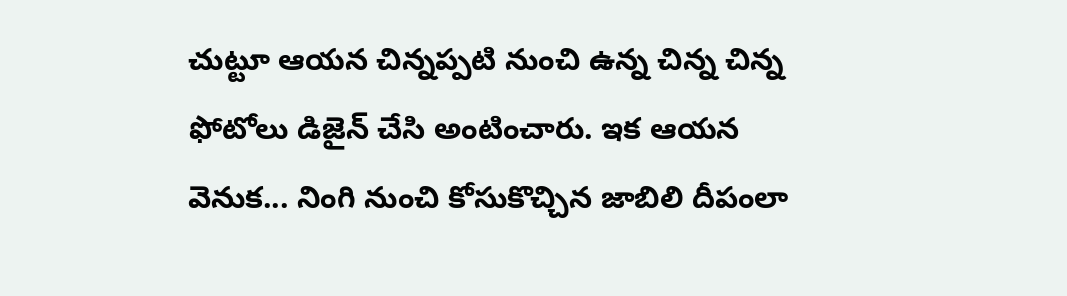చుట్టూ ఆయన చిన్నప్పటి నుంచి ఉన్న చిన్న చిన్న ఫోటోలు డిజైన్ చేసి అంటించారు. ఇక ఆయన వెనుక... నింగి నుంచి కోసుకొచ్చిన జాబిలి దీపంలా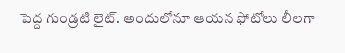పెద్ద గుండ్రటి లైట్. అందులోనూ ఆయన ఫోటోలు లీలగా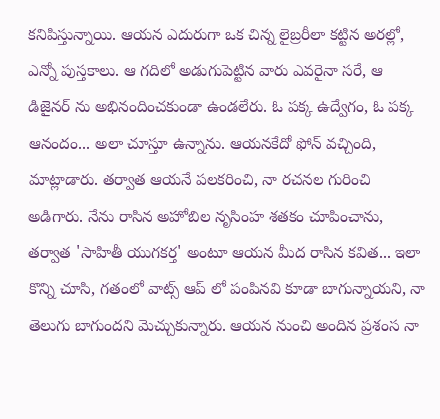కనిపిస్తున్నాయి. ఆయన ఎదురుగా ఒక చిన్న లైబ్రరీలా కట్టిన అరల్లో, ఎన్నో పుస్తకాలు. ఆ గదిలో అడుగుపెట్టిన వారు ఎవరైనా సరే, ఆ డిజైనర్ ను అభినందించకుండా ఉండలేరు. ఓ పక్క ఉద్వేగం, ఓ పక్క ఆనందం... అలా చూస్తూ ఉన్నాను. ఆయనకేదో ఫోన్ వచ్చింది, మాట్లాడారు. తర్వాత ఆయనే పలకరించి, నా రచనల గురించి అడిగారు. నేను రాసిన అహోబిల నృసింహ శతకం చూపించాను, తర్వాత 'సాహితీ యుగకర్త' అంటూ ఆయన మీద రాసిన కవిత... ఇలా కొన్ని చూసి, గతంలో వాట్స్ ఆప్ లో పంపినవి కూడా బాగున్నాయని, నా తెలుగు బాగుందని మెచ్చుకున్నారు. ఆయన నుంచి అందిన ప్రశంస నా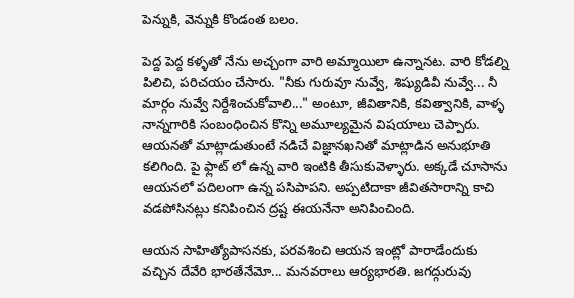పెన్నుకి, వెన్నుకి కొండంత బలం.

పెద్ద పెద్ద కళ్ళతో నేను అచ్చంగా వారి అమ్మాయిలా ఉన్నానట. వారి కోడల్ని పిలిచి, పరిచయం చేసారు. "నీకు గురువూ నువ్వే, శిష్యుడివీ నువ్వే... నీ మార్గం నువ్వే నిర్దేశించుకోవాలి..." అంటూ, జీవితానికి, కవిత్వానికి, వాళ్ళ నాన్నగారికి సంబంధించిన కొన్ని అమూల్యమైన విషయాలు చెప్పారు. ఆయనతో మాట్లాడుతుంటే నడిచే విజ్ఞానఖనితో మాట్లాడిన అనుభూతి కలిగింది. పై ఫ్లాట్ లో ఉన్న వారి ఇంటికి తీసుకువెళ్ళారు. అక్కడే చూసాను ఆయనలో పదిలంగా ఉన్న పసిపాపని. అప్పటిదాకా జీవితసారాన్ని కాచి వడపోసినట్లు కనిపించిన ద్రష్ట ఈయనేనా అనిపించింది.

ఆయన సాహిత్యోపాసనకు, పరవశించి ఆయన ఇంట్లో పారాడేందుకు వచ్చిన దేవేరి భారతేనేమో... మనవరాలు ఆర్యభారతి. జగద్గురువు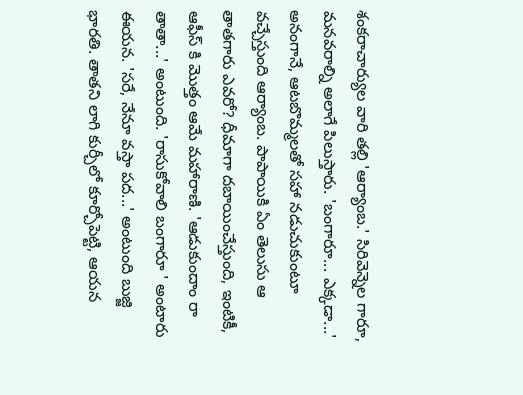శంకరాచార్యుల వారి తల్లి 'ఆర్యాంబ.' సిరివెన్నెల గారూ, మనవరాల్ని అలాగే పిలుస్తారు. 'బంగారూ... ఎక్కడా...' అనంగానే, ఆటబొమ్మలతో సహా నడుచుకుంటూ వచ్చేస్తుంది ఆర్యాంబ. పాపాయికి ఏం తెలుసు ఆ తాతగారు ఎవరో? ధీమాగా దబాయించేస్తుంది, ఇంటికీ, ఆఫీస్ కి మొత్తం ఆమే మహారాణి. 'ఆడుకుందాం రా తాతా...' అంటుంది. 'రాసుకోవాలి బంగారూ ' అంటారు ఈయన. 'సరే, నేనూ వస్తా పద...' అంటుంది బుజ్జి భారతి. తాతని లాగి కుర్చీలో కూర్చోపెట్టి, ఆయన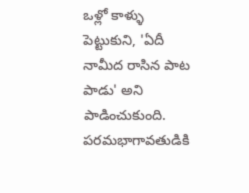ఒళ్లో కాళ్ళు పెట్టుకుని, 'ఏదీ నామీద రాసిన పాట పాడు' అని పాడించుకుంది. పరమభాగావతుడికి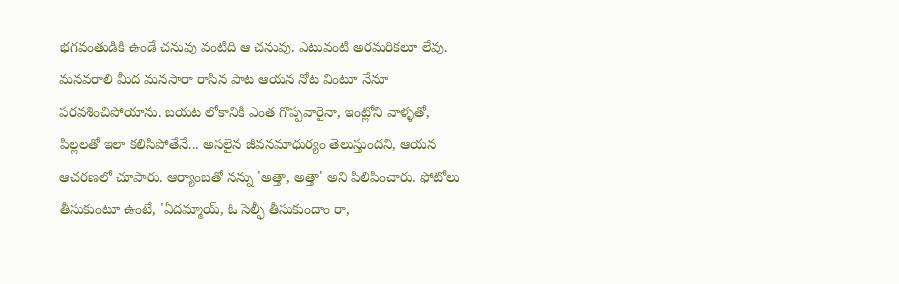భగవంతుడికి ఉండే చనువు వంటిది ఆ చనువు. ఎటువంటి అరమరికలూ లేవు. మనవరాలి మీద మనసారా రాసిన పాట ఆయన నోట వింటూ నేనూ పరవశించిపోయాను. బయట లోకానికి ఎంత గొప్పవారైనా, ఇంట్లోని వాళ్ళతో, పిల్లలతో ఇలా కలిసిపోతేనే... అసలైన జీవనమాధుర్యం తెలుస్తుందని, ఆయన ఆచరణలో చూపారు. ఆర్యాంబతో నన్ను 'అత్తా, అత్తా' అని పిలిపించారు. ఫోటోలు తీసుకుంటూ ఉంటే, 'ఏదమ్మాయ్, ఓ సెల్ఫీ తీసుకుందాం రా,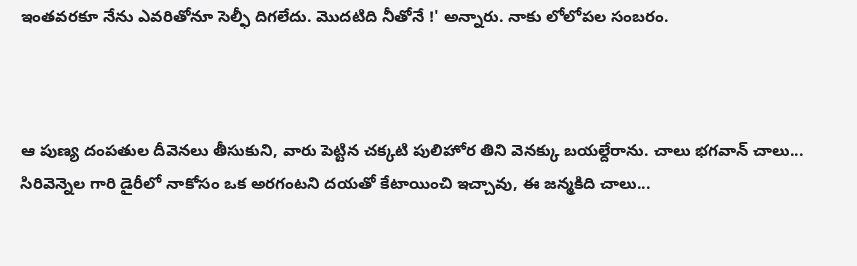ఇంతవరకూ నేను ఎవరితోనూ సెల్ఫీ దిగలేదు. మొదటిది నీతోనే !' అన్నారు. నాకు లోలోపల సంబరం.



ఆ పుణ్య దంపతుల దీవెనలు తీసుకుని, వారు పెట్టిన చక్కటి పులిహోర తిని వెనక్కు బయల్దేరాను. చాలు భగవాన్ చాలు... సిరివెన్నెల గారి డైరీలో నాకోసం ఒక అరగంటని దయతో కేటాయించి ఇచ్చావు, ఈ జన్మకిది చాలు...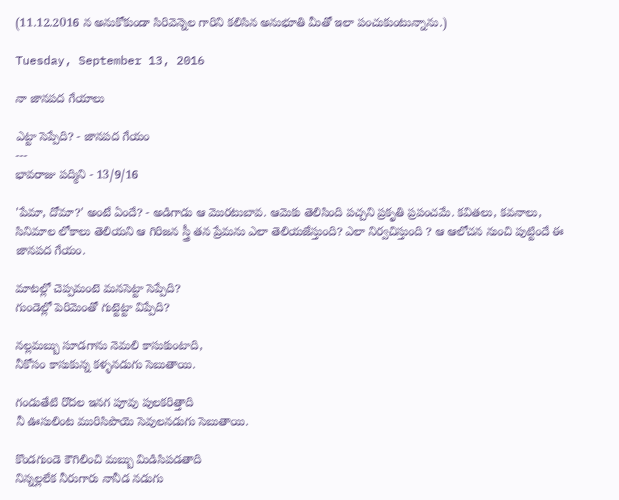(11.12.2016 న అనుకోకుండా సిరివెన్నెల గారిని కలిసిన అనుభూతి మీతో ఇలా పంచుకుంటున్నాను.)

Tuesday, September 13, 2016

నా జానపద గేయాలు

ఎట్టా సెప్పేది? - జానపద గేయం
---
భావరాజు పద్మిని - 13/9/16

'పేమా, దోమా?' అంటే ఏందే? - అడిగాడు ఆ మొరటుబావ. ఆమెకు తెలిసింది పచ్చని ప్రకృతి ప్రపంచమే. కవితలు, కవనాలు, సినిమాల లోకాలు తెలియని ఆ గిరిజన స్త్రీ తన ప్రేమను ఎలా తెలియజేస్తుంది? ఎలా నిర్వచిస్తుంది ? ఆ ఆలోచన నుంచి పుట్టిందే ఈ జానపద గేయం.

మాటల్లో చెప్పమంటె మనసెట్టా సెప్పేది?
గుండెల్లో పెరిమెంతో గుట్టెట్టా విప్పేది?

నల్లమబ్బు సూడగాను నెమలి కాసుకుంటాది,
నీకోసం కాసుకున్న కళ్ళనడుగు సెబుతాయి.

గండుతేటి రొదల ఇనగ పూవు పులకరిత్తాది
నీ ఊసులింట మురిసిపొయె సెవులనడుగు సెబుతాయి.

కొండగుండె కౌగిలించి మబ్బు మిడిసిపడతాది
నిన్నల్లలేక నీరుగారు నానీడ నడుగు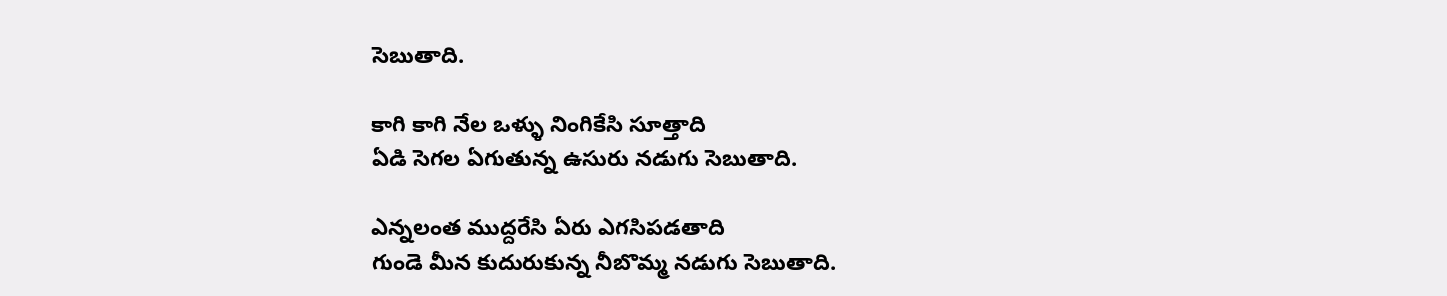సెబుతాది.

కాగి కాగి నేల ఒళ్ళు నింగికేసి సూత్తాది
ఏడి సెగల ఏగుతున్న ఉసురు నడుగు సెబుతాది.

ఎన్నలంత ముద్దరేసి ఏరు ఎగసిపడతాది
గుండె మీన కుదురుకున్న నీబొమ్మ నడుగు సెబుతాది.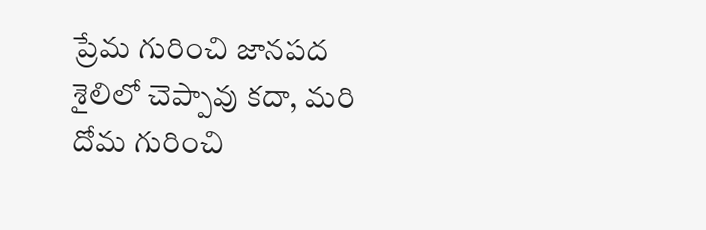ప్రేమ గురించి జానపద శైలిలో చెప్పావు కదా, మరి దోమ గురించి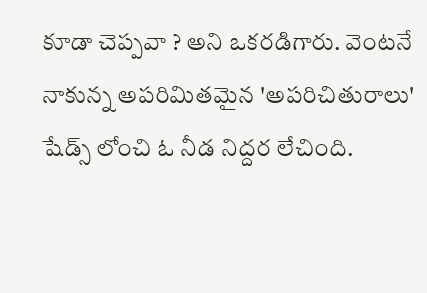కూడా చెప్పవా ? అని ఒకరడిగారు. వెంటనే నాకున్న అపరిమితమైన 'అపరిచితురాలు' షేడ్స్ లోంచి ఓ నీడ నిద్దర లేచింది.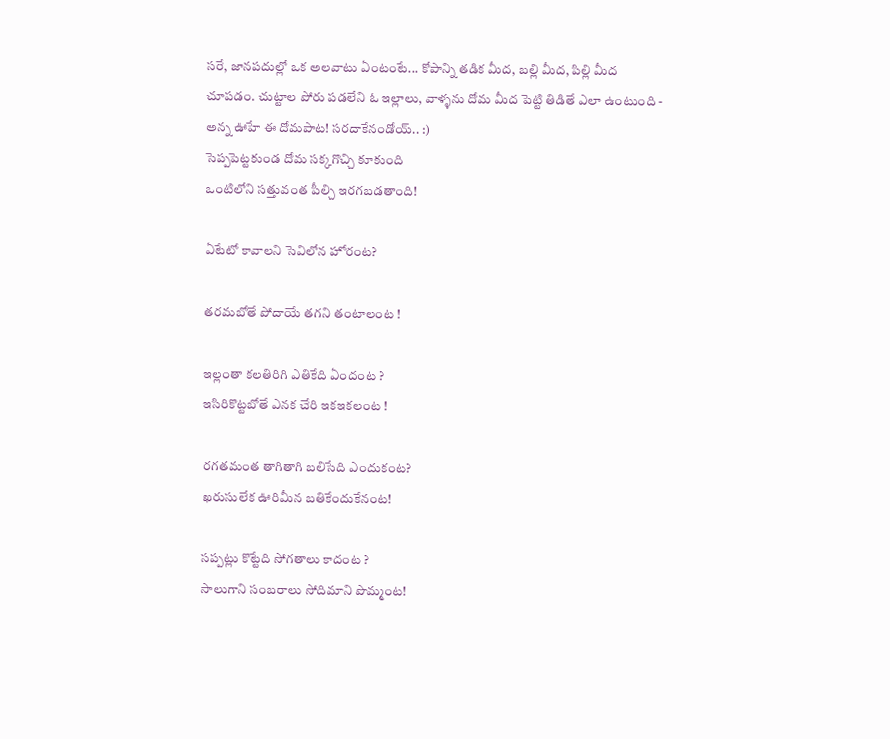సరే, జానపదుల్లో ఒక అలవాటు ఏంటంటే... కోపాన్ని తడిక మీద, బల్లి మీద, పిల్లి మీద చూపడం. చుట్టాల పోరు పడలేని ఓ ఇల్లాలు, వాళ్ళను దోమ మీద పెట్టి తిడితే ఎలా ఉంటుంది - అన్న ఊహే ఈ దోమపాట! సరదాకేనండోయ్.. :)
సెప్పపెట్టకుండ దోమ సక్కగొచ్చి కూకుంది
ఒంటిలోని సత్తువంత పీల్చి ఇరగబడతాంది!

ఏటేటో కావాలని సెవిలోన హోరంట?

తరమబోతే పోదాయే తగని తంటాలంట !

ఇల్లంతా కలతిరిగి ఎతికేది ఏందంట ?
ఇసిరికొట్టబోతే ఎనక చేరి ఇకఇకలంట !

రగతమంత తాగితాగి బలిసేది ఎందుకంట?
ఖరుసులేక ఊరిమీన బతికేందుకేనంట!

సప్పట్లు కొట్టేది సోగతాలు కాదంట ?
సాలుగాని సంబరాలు సోదిమాని పొమ్మంట!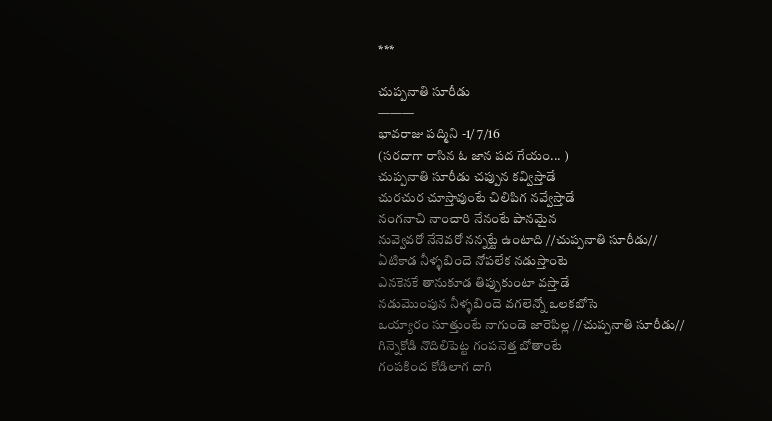***

చుప్పనాతి సూరీడు
———
భావరాజు పద్మిని -1/ 7/16
(సరదాగా రాసిన ఓ జాన పద గేయం... )
చుప్పనాతి సూరీడు చప్పున కవ్విస్తాడే
చురచుర చూస్తావుంటే చిలిపిగ నవ్వేస్తాడే
నంగనాచి నాంచారి నేనంటే పానమైన
నువ్వెవరో నేనెవరో నన్నట్టే ఉంటాది //చుప్పనాతి సూరీడు//
ఏటికాడ నీళ్ళబిందె నోపలేక నడుస్తాంటె
ఎనకెనకే తానుకూడ తిప్పుకుంటా వస్తాడే
నడుమొంపున నీళ్ళబిందె వగలెన్నో ఒలకబోసె
ఒయ్యారం సూత్తుంటే నాగుండె జారెపిల్ల //చుప్పనాతి సూరీడు//
గిన్నెకోడి నొదిలిపెట్ట గంపనెత్త బోతాంటే
గంపకింద కోడిలాగ దాగి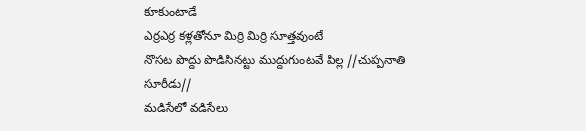కూకుంటాడే
ఎర్రఎర్ర కళ్లతోనూ మిర్రి మిర్రి సూత్తవుంటే
నొసట పొద్దు పొడిసినట్టు ముద్దుగుంటవే పిల్ల //చుప్పనాతి సూరీడు//
మడిసేలో వడిసేలు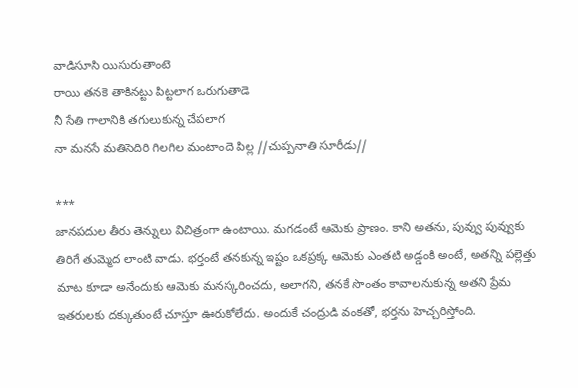వాడిసూసి యిసురుతాంటె
రాయి తనకె తాకినట్టు పిట్టలాగ ఒరుగుతాడె
నీ సేతి గాలానికి తగులుకున్న చేపలాగ
నా మనసే మతిసెదిరి గిలగిల మంటాందె పిల్ల //చుప్పనాతి సూరీడు//

***
జానపదుల తీరు తెన్నులు విచిత్రంగా ఉంటాయి. మగడంటే ఆమెకు ప్రాణం. కాని అతను, పువ్వు పువ్వుకు తిరిగే తుమ్మెద లాంటి వాడు. భర్తంటే తనకున్న ఇష్టం ఒకప్రక్క ఆమెకు ఎంతటి అడ్డంకి అంటే, అతన్ని పల్లెత్తు మాట కూడా అనేందుకు ఆమెకు మనస్కరించదు, అలాగని, తనకే సొంతం కావాలనుకున్న అతని ప్రేమ ఇతరులకు దక్కుతుంటే చూస్తూ ఊరుకోలేదు. అందుకే చంద్రుడి వంకతో, భర్తను హెచ్చరిస్తోంది.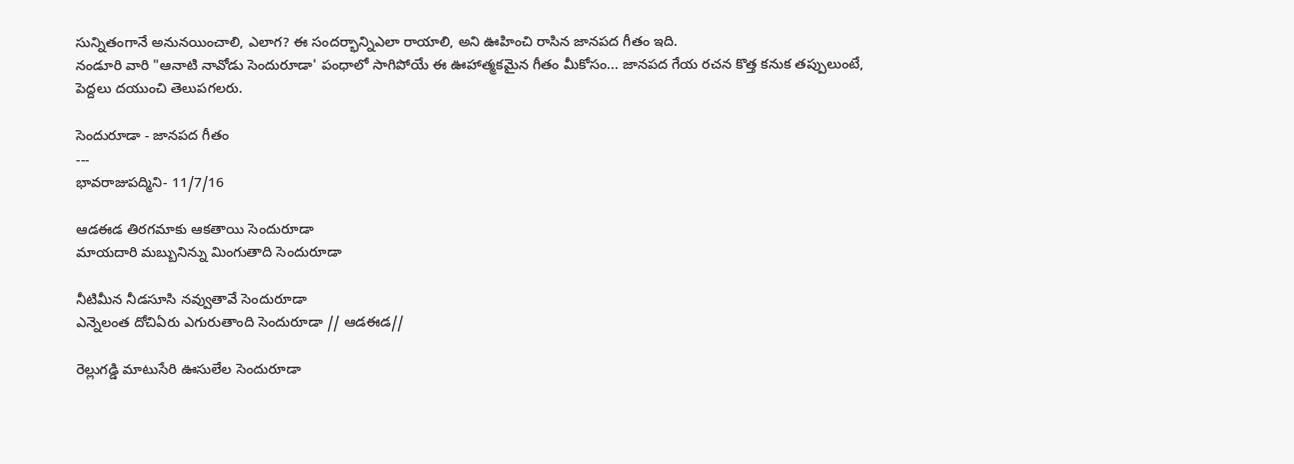సున్నితంగానే అనునయించాలి, ఎలాగ? ఈ సందర్భాన్నిఎలా రాయాలి, అని ఊహించి రాసిన జానపద గీతం ఇది.
నండూరి వారి "ఆనాటి నావోడు సెందురూడా' పంధాలో సాగిపోయే ఈ ఊహాత్మకమైన గీతం మీకోసం... జానపద గేయ రచన కొత్త కనుక తప్పులుంటే, పెద్దలు దయుంచి తెలుపగలరు.

సెందురూడా - జానపద గీతం
---
భావరాజుపద్మిని- 11/7/16

ఆడఈడ తిరగమాకు ఆకతాయి సెందురూడా
మాయదారి మబ్బునిన్ను మింగుతాది సెందురూడా

నీటిమీన నీడసూసి నవ్వుతావే సెందురూడా
ఎన్నెలంత దోచిఏరు ఎగురుతాంది సెందురూడా // ఆడఈడ//

రెల్లుగడ్డి మాటుసేరి ఊసులేల సెందురూడా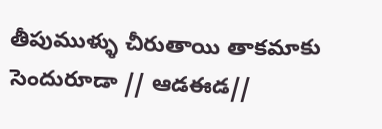తీపుముళ్ళు చీరుతాయి తాకమాకు సెందురూడా // ఆడఈడ//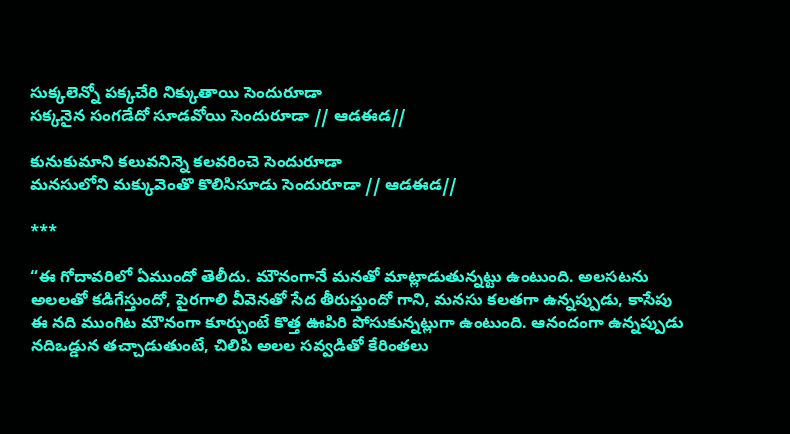సుక్కలెన్నో పక్కచేరి నిక్కుతాయి సెందురూడా
సక్కనైన సంగడేదో సూడవోయి సెందురూడా // ఆడఈడ//

కునుకుమాని కలువనిన్నె కలవరించె సెందురూడా
మనసులోని మక్కువెంతొ కొలిసిసూడు సెందురూడా // ఆడఈడ//

***

“ఈ గోదావరిలో ఏముందో తెలీదు. మౌనంగానే మనతో మాట్లాడుతున్నట్టు ఉంటుంది. అలసటను అలలతో కడిగేస్తుందో, పైరగాలి వీవెనతో సేద తీరుస్తుందో గాని, మనసు కలతగా ఉన్నప్పుడు, కాసేపు ఈ నది ముంగిట మౌనంగా కూర్చుంటే కొత్త ఊపిరి పోసుకున్నట్లుగా ఉంటుంది. ఆనందంగా ఉన్నప్పుడు నదిఒడ్డున తచ్చాడుతుంటే, చిలిపి అలల సవ్వడితో కేరింతలు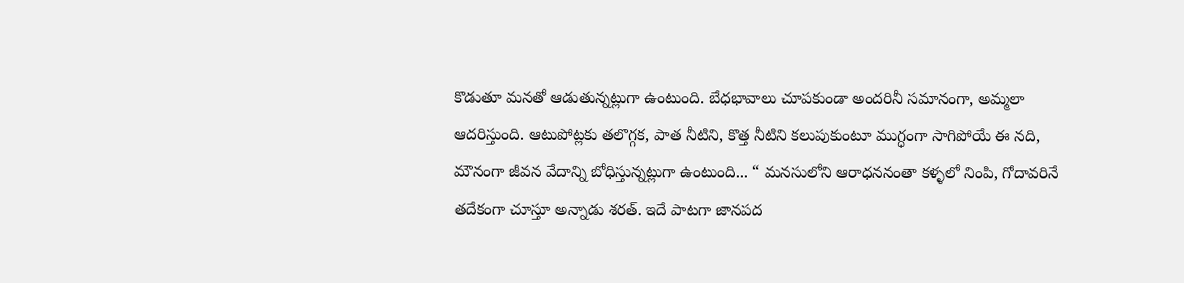కొడుతూ మనతో ఆడుతున్నట్లుగా ఉంటుంది. బేధభావాలు చూపకుండా అందరినీ సమానంగా, అమ్మలా ఆదరిస్తుంది. ఆటుపోట్లకు తలొగ్గక, పాత నీటిని, కొత్త నీటిని కలుపుకుంటూ ముగ్ధంగా సాగిపోయే ఈ నది, మౌనంగా జీవన వేదాన్ని బోధిస్తున్నట్లుగా ఉంటుంది... “ మనసులోని ఆరాధననంతా కళ్ళలో నింపి, గోదావరినే తదేకంగా చూస్తూ అన్నాడు శరత్. ఇదే పాటగా జానపద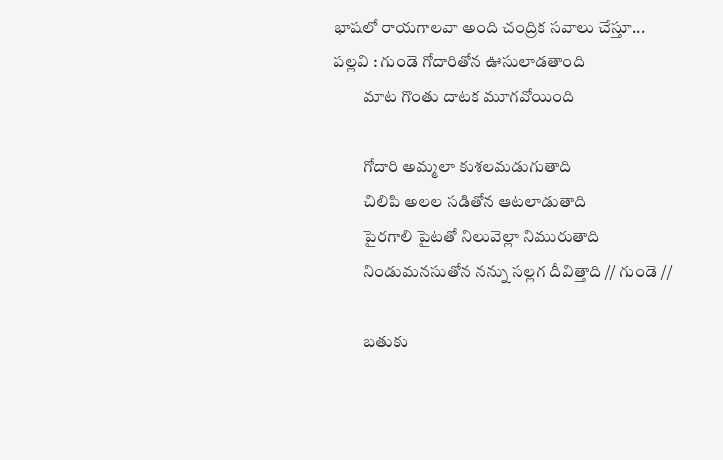భాషలో రాయగాలవా అంది చంద్రిక సవాలు చేస్తూ...
పల్లవి : గుండె గోదారితోన ఊసులాడతాంది
         మాట గొంతు దాటక మూగవోయింది

         గోదారి అమ్మలా కుశలమడుగుతాది
         చిలిపి అలల సడితోన ఆటలాడుతాది
         పైరగాలి పైటతో నిలువెల్లా నిమురుతాది
         నిండుమనసుతోన నన్ను సల్లగ దీవిత్తాది // గుండె //

         బతుకు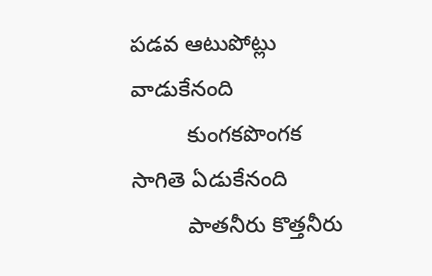పడవ ఆటుపోట్లు వాడుకేనంది
         కుంగకపొంగక సాగితె ఏడుకేనంది
         పాతనీరు కొత్తనీరు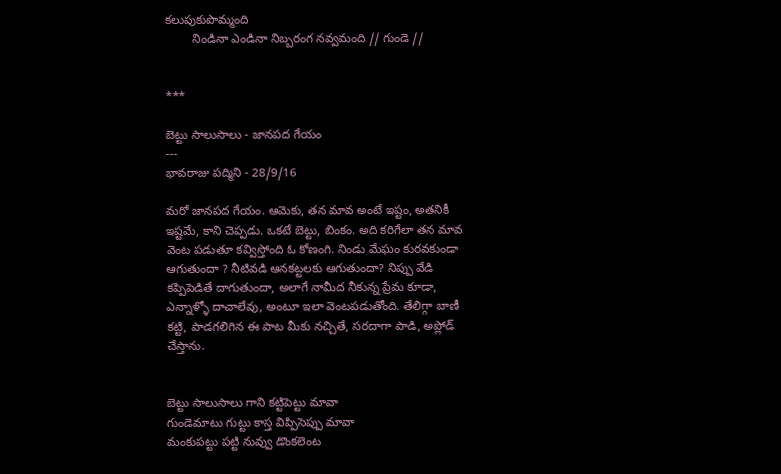కలుపుకుపొమ్మంది
        నిండినా ఎండినా నిబ్బరంగ నవ్వమంది // గుండె //


***

బెట్టు సాలుసాలు - జానపద గేయం
---
భావరాజు పద్మిని - 28/9/16

మరో జానపద గేయం. ఆమెకు, తన మావ అంటే ఇష్టం, అతనికీ ఇష్టమే, కాని చెప్పడు. ఒకటే బెట్టు, బింకం. అది కరిగేలా తన మావ వెంట పడుతూ కవ్విస్తోంది ఓ కోణంగి. నిండు మేఘం కురవకుండా ఆగుతుందా ? నీటివడి ఆనకట్టలకు ఆగుతుందా? నిప్పు వేడి కప్పిపెడితే దాగుతుందా, అలాగే నామీద నీకున్న ప్రేమ కూడా, ఎన్నాళ్ళో దాచాలేవు, అంటూ ఇలా వెంటపడుతోంది. తేలిగ్గా బాణీ కట్టి, పాడగలిగిన ఈ పాట మీకు నచ్చితే, సరదాగా పాడి, అప్లోడ్ చేస్తాను.


బెట్టు సాలుసాలు గాని కట్టిపెట్టు మావా
గుండెమాటు గుట్టు కాస్త విప్పిసెప్పు మావా
మంకుపట్టు పట్టి నువ్వు డొంకలెంట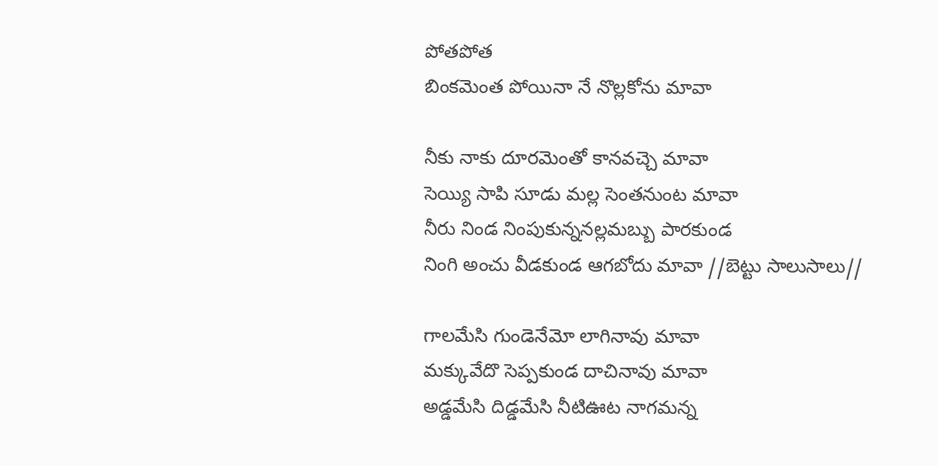పోతపోత
బింకమెంత పోయినా నే నొల్లకోను మావా

నీకు నాకు దూరమెంతో కానవచ్చె మావా
సెయ్యి సాపి సూడు మల్ల సెంతనుంట మావా
నీరు నిండ నింపుకున్ననల్లమబ్బు పారకుండ
నింగి అంచు వీడకుండ ఆగబోదు మావా //బెట్టు సాలుసాలు//

గాలమేసి గుండెనేమో లాగినావు మావా
మక్కువేదొ సెప్పకుండ దాచినావు మావా
అడ్డమేసి దిడ్డమేసి నీటిఊట నాగమన్న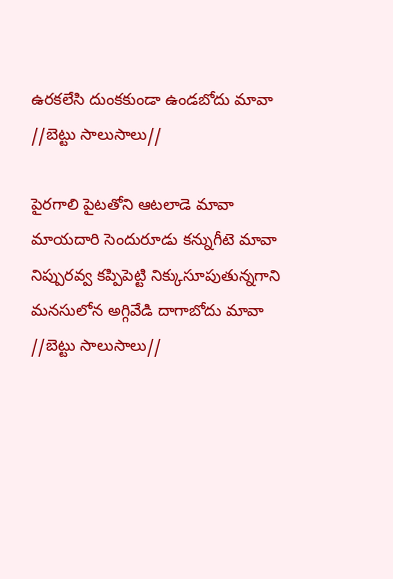ఉరకలేసి దుంకకుండా ఉండబోదు మావా //బెట్టు సాలుసాలు//

పైరగాలి పైటతోని ఆటలాడె మావా
మాయదారి సెందురూడు కన్నుగీటె మావా
నిప్పురవ్వ కప్పిపెట్టి నిక్కుసూపుతున్నగాని
మనసులోన అగ్గివేడి దాగాబోదు మావా //బెట్టు సాలుసాలు//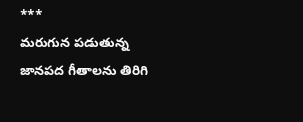***
మరుగున పడుతున్న జానపద గీతాలను తిరిగి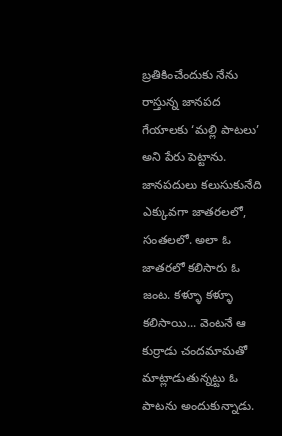బ్రతికించేందుకు నేను రాస్తున్న జానపద గేయాలకు ‘మల్లి పాటలు’ అని పేరు పెట్టాను. జానపదులు కలుసుకునేది ఎక్కువగా జాతరలలో, సంతలలో. అలా ఓ జాతరలో కలిసారు ఓ జంట. కళ్ళూ కళ్ళూ కలిసాయి... వెంటనే ఆ కుర్రాడు చందమామతో మాట్లాడుతున్నట్టు ఓ పాటను అందుకున్నాడు.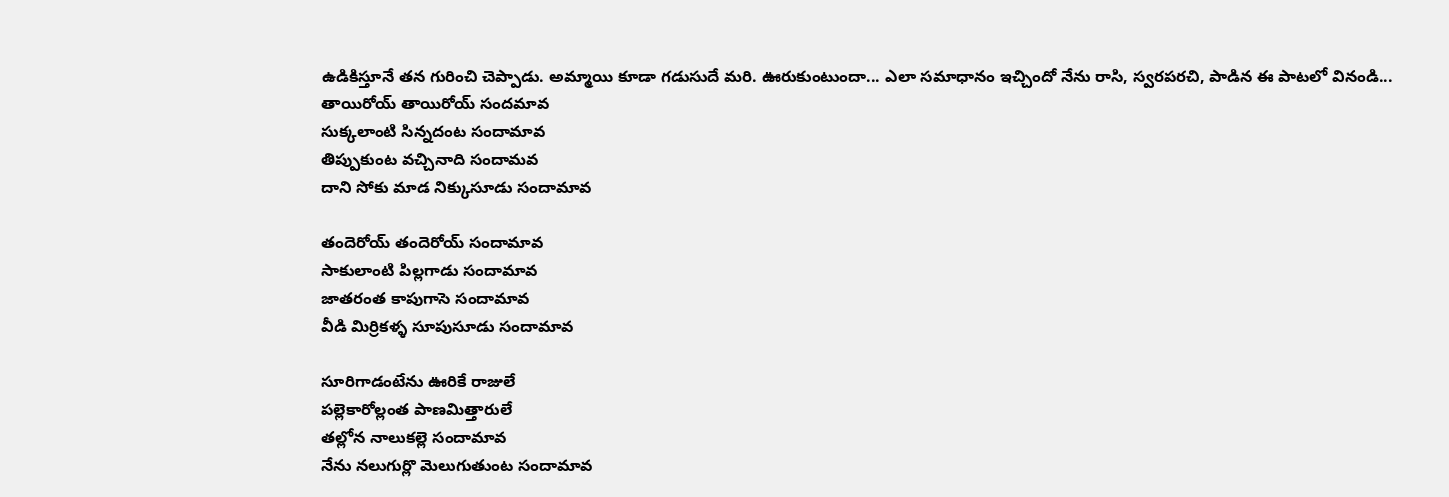ఉడికిస్తూనే తన గురించి చెప్పాడు. అమ్మాయి కూడా గడుసుదే మరి. ఊరుకుంటుందా... ఎలా సమాధానం ఇచ్చిందో నేను రాసి, స్వరపరచి, పాడిన ఈ పాటలో వినండి...
తాయిరోయ్ తాయిరోయ్ సందమావ
సుక్కలాంటి సిన్నదంట సందామావ
తిప్పుకుంట వచ్చినాది సందామవ
దాని సోకు మాడ నిక్కుసూడు సందామావ

తందెరోయ్ తందెరోయ్ సందామావ
సాకులాంటి పిల్లగాడు సందామావ
జాతరంత కాపుగాసె సందామావ
వీడి మిర్రికళ్ళ సూపుసూడు సందామావ

సూరిగాడంటేను ఊరికే రాజులే
పల్లెకారోల్లంత పాణమిత్తారులే
తల్లోన నాలుకల్లె సందామావ
నేను నలుగుర్లొ మెలుగుతుంట సందామావ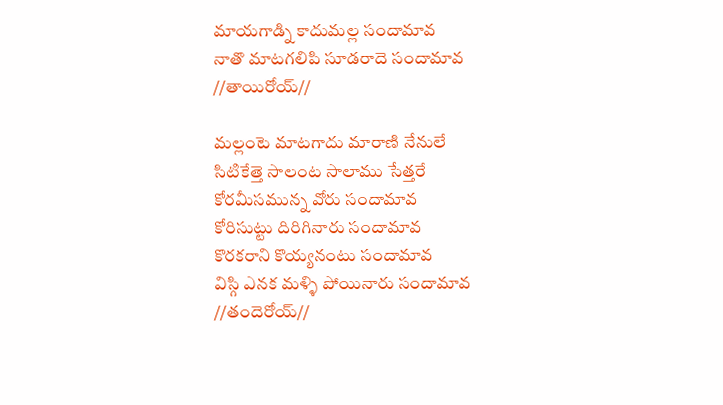మాయగాడ్ని కాదుమల్ల సందామావ
నాతొ మాటగలిపి సూడరాదె సందామావ
//తాయిరోయ్//

మల్లంటె మాటగాదు మారాణి నేనులే
సిటికేత్తె సాలంట సాలాము సేత్తరే
కోరమీసమున్న వోరు సందామావ
కోరిసుట్టు దిరిగినారు సందామావ
కొరకరాని కొయ్యనంటు సందామావ
విస్గి ఎనక మళ్ళి పోయినారు సందామావ
//తందెరోయ్//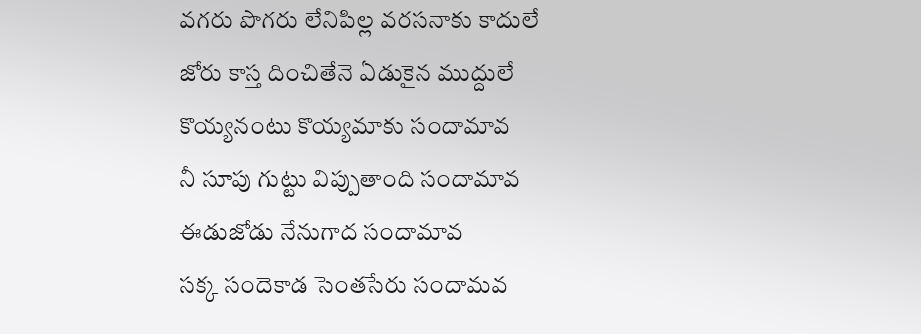వగరు పొగరు లేనిపిల్ల వరసనాకు కాదులే
జోరు కాస్త దించితేనె ఏడుకైన ముద్దులే
కొయ్యనంటు కొయ్యమాకు సందామావ
నీ సూపు గుట్టు విప్పుతాంది సందామావ
ఈడుజోడు నేనుగాద సందామావ
సక్క సందెకాడ సెంతసేరు సందామవ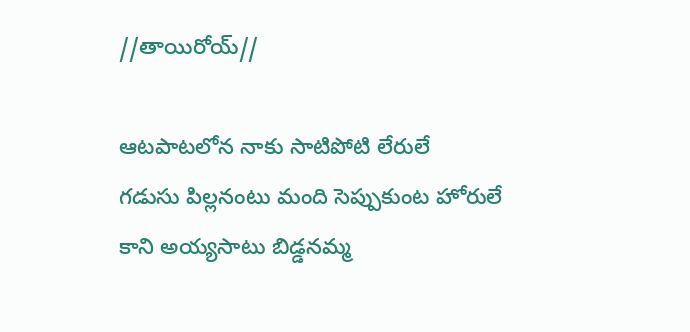//తాయిరోయ్//

ఆటపాటలోన నాకు సాటిపోటి లేరులే
గడుసు పిల్లనంటు మంది సెప్పుకుంట హోరులే
కాని అయ్యసాటు బిడ్డనమ్మ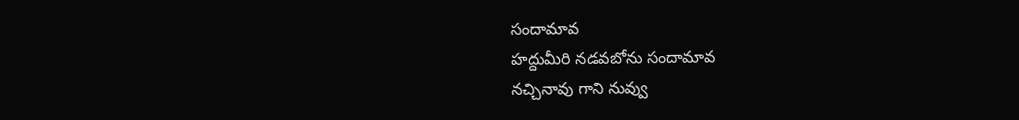సందామావ
హద్దుమీరి నడవబోను సందామావ
నచ్చినావు గాని నువ్వు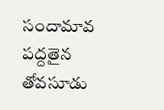సందామావ
పద్దతైన తోవసూడు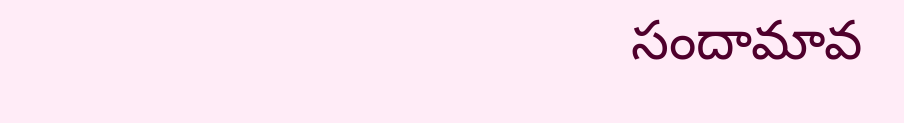సందామావ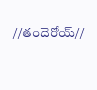//తందెరోయ్//